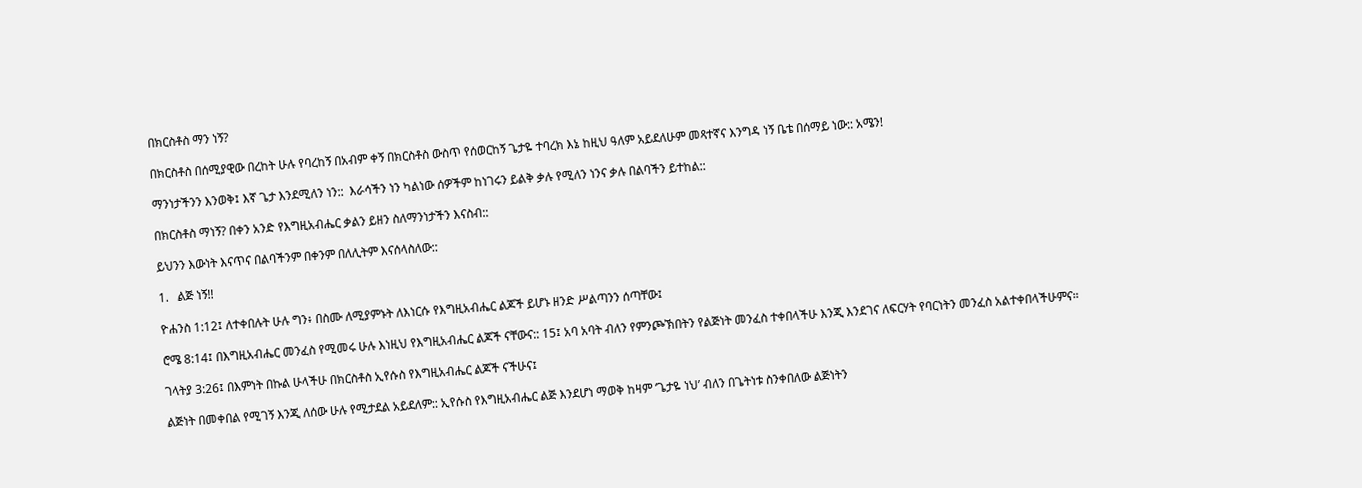በክርስቶስ ማን ነኝ?

በክርስቶስ በሰሚያዊው በረከት ሁሉ የባረከኝ በአብም ቀኝ በክርስቶስ ውስጥ የሰወርከኝ ጌታዬ ተባረክ እኔ ከዚህ ዓለም አይደለሁም መጻተኛና እንግዳ ነኝ ቤቴ በሰማይ ነው:: አሜን!

ማንነታችንን እንወቅ፤ እኛ ጌታ እንደሚለን ነን::  እራሳችን ነን ካልነው ሰዎችም ከነገሩን ይልቅ ቃሉ የሚለን ነንና ቃሉ በልባችን ይተከል::

በክርስቶስ ማነኝ? በቀን አንድ የእግዚአብሔር ቃልን ይዘን ስለማንነታችን እናስብ::

ይህንን እውነት እናጥና በልባችንም በቀንም በለሊትም እናሰላስለው::

1.   ልጅ ነኝ!!

ዮሐንስ 1:12፤ ለተቀበሉት ሁሉ ግን፥ በስሙ ለሚያምኑት ለእነርሱ የእግዚአብሔር ልጆች ይሆኑ ዘንድ ሥልጣንን ሰጣቸው፤

ሮሜ 8:14፤ በእግዚአብሔር መንፈስ የሚመሩ ሁሉ እነዚህ የእግዚአብሔር ልጆች ናቸውና:: 15፤ አባ አባት ብለን የምንጮኽበትን የልጅነት መንፈስ ተቀበላችሁ እንጂ እንደገና ለፍርሃት የባርነትን መንፈስ አልተቀበላችሁምና።

ገላትያ 3:26፤ በእምነት በኩል ሁላችሁ በክርስቶስ ኢየሱስ የእግዚአብሔር ልጆች ናችሁና፤

ልጅነት በመቀበል የሚገኝ እንጂ ለሰው ሁሉ የሚታደል አይደለም:: ኢየሱስ የእግዚአብሔር ልጅ እንደሆነ ማወቅ ከዛም ‘ጌታዬ ነህ’ ብለን በጌትነቱ ስንቀበለው ልጅነትን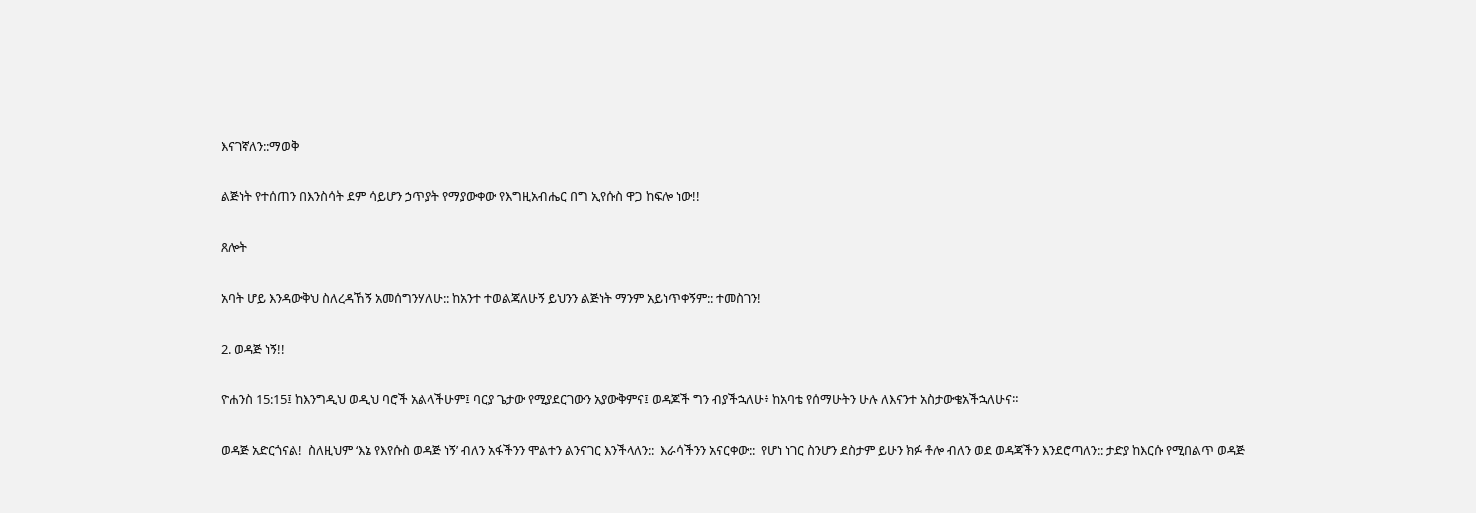እናገኛለን::ማወቅ

ልጅነት የተሰጠን በእንስሳት ደም ሳይሆን ኃጥያት የማያውቀው የእግዚአብሔር በግ ኢየሱስ ዋጋ ከፍሎ ነው!!

ጸሎት

አባት ሆይ እንዳውቅህ ስለረዳኸኝ አመሰግንሃለሁ:: ከአንተ ተወልጃለሁኝ ይህንን ልጅነት ማንም አይነጥቀኝም:: ተመስገን!

2. ወዳጅ ነኝ!!

ዮሐንስ 15:15፤ ከእንግዲህ ወዲህ ባሮች አልላችሁም፤ ባርያ ጌታው የሚያደርገውን አያውቅምና፤ ወዳጆች ግን ብያችኋለሁ፥ ከአባቴ የሰማሁትን ሁሉ ለእናንተ አስታውቄአችኋለሁና።

ወዳጅ አድርጎናል!  ስለዚህም ‘እኔ የእየሱስ ወዳጅ ነኝ’ ብለን አፋችንን ሞልተን ልንናገር እንችላለን::  እራሳችንን አናርቀው::  የሆነ ነገር ስንሆን ደስታም ይሁን ክፉ ቶሎ ብለን ወደ ወዳጃችን እንደሮጣለን:: ታድያ ከእርሱ የሚበልጥ ወዳጅ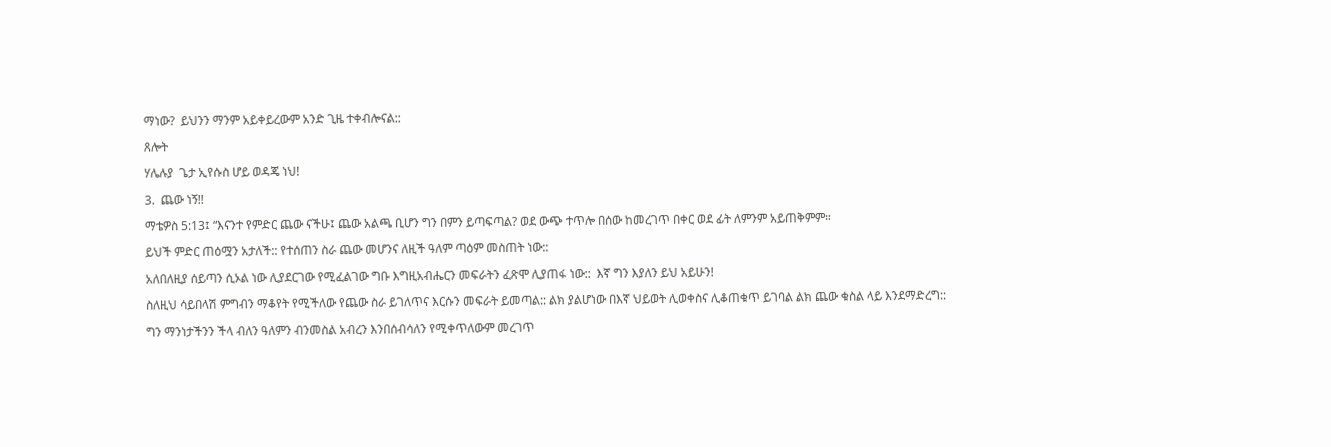ማነው?  ይህንን ማንም አይቀይረውም አንድ ጊዜ ተቀብሎናል::

ጸሎት

ሃሌሉያ  ጌታ ኢየሱስ ሆይ ወዳጄ ነህ!

3.  ጨው ነኝ!!

ማቴዎስ 5:13፤ “እናንተ የምድር ጨው ናችሁ፤ ጨው አልጫ ቢሆን ግን በምን ይጣፍጣል? ወደ ውጭ ተጥሎ በሰው ከመረገጥ በቀር ወደ ፊት ለምንም አይጠቅምም።

ይህች ምድር ጠዕሟን አታለች:: የተሰጠን ስራ ጨው መሆንና ለዚች ዓለም ጣዕም መስጠት ነው::

አለበለዚያ ሰይጣን ሲኦል ነው ሊያደርገው የሚፈልገው ግቡ እግዚአብሔርን መፍራትን ፈጽሞ ሊያጠፋ ነው::  እኛ ግን እያለን ይህ አይሁን!

ስለዚህ ሳይበላሽ ምግብን ማቆየት የሚችለው የጨው ስራ ይገለጥና እርሱን መፍራት ይመጣል:: ልክ ያልሆነው በእኛ ህይወት ሊወቀስና ሊቆጠቁጥ ይገባል ልክ ጨው ቁስል ላይ እንደማድረግ::

ግን ማንነታችንን ችላ ብለን ዓለምን ብንመስል አብረን እንበሰብሳለን የሚቀጥለውም መረገጥ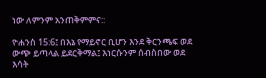ነው ለምንም አንጠቅምምና::

ዮሐንስ 15:6፤ በእኔ የማይኖር ቢሆን እንደ ቅርንጫፍ ወደ ውጭ ይጣላል ይደርቅማል፤ እነርሱንም ሰብስበው ወደ እሳት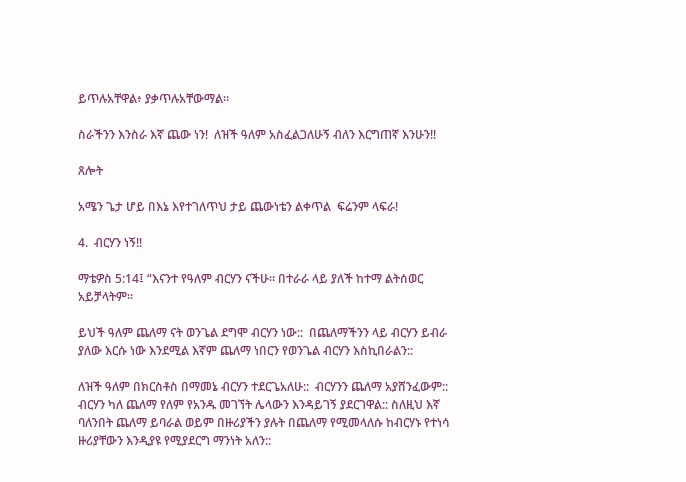ይጥሉአቸዋል፥ ያቃጥሉአቸውማል።

ስራችንን እንስራ እኛ ጨው ነን!  ለዝች ዓለም አስፈልጋለሁኝ ብለን እርግጠኛ እንሁን!!

ጸሎት

አሜን ጌታ ሆይ በእኔ እየተገለጥህ ታይ ጨውነቴን ልቀጥል  ፍሬንም ላፍራ!

4.  ብርሃን ነኝ!!

ማቴዎስ 5:14፤ “እናንተ የዓለም ብርሃን ናችሁ። በተራራ ላይ ያለች ከተማ ልትሰወር አይቻላትም።

ይህች ዓለም ጨለማ ናት ወንጌል ደግሞ ብርሃን ነው::  በጨለማችንን ላይ ብርሃን ይብራ ያለው እርሱ ነው እንደሚል እኛም ጨለማ ነበርን የወንጌል ብርሃን እስኪበራልን::

ለዝች ዓለም በክርስቶስ በማመኔ ብርሃን ተደርጌአለሁ::  ብርሃንን ጨለማ አያሸንፈውም::  ብርሃን ካለ ጨለማ የለም የአንዱ መገኘት ሌላውን እንዳይገኝ ያደርገዋል:: ስለዚህ እኛ ባለንበት ጨለማ ይባራል ወይም በዙሪያችን ያሉት በጨለማ የሚመላለሱ ከብርሃኑ የተነሳ ዙሪያቸውን እንዲያዩ የሚያደርግ ማንነት አለን::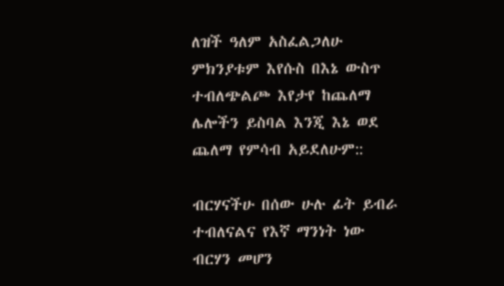ለዝች ዓለም አስፈልጋለሁ ምክንያቱም እየሱስ በእኔ ውስጥ ተብለጭልጮ እየታየ ከጨለማ ሌሎችን ይስባል እንጂ እኔ ወደ ጨለማ የምሳብ አይደለሁም::

ብርሃናችሁ በሰው ሁሉ ፊት ይብራ ተብለናልና የእኛ ማንነት ነው ብርሃን መሆን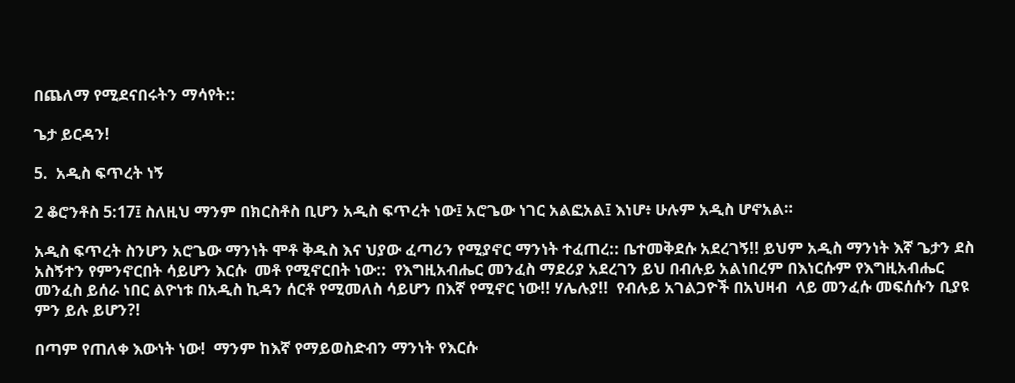በጨለማ የሚደናበሩትን ማሳየት::

ጌታ ይርዳን!

5.  አዲስ ፍጥረት ነኝ

2 ቆሮንቶስ 5:17፤ ስለዚህ ማንም በክርስቶስ ቢሆን አዲስ ፍጥረት ነው፤ አሮጌው ነገር አልፎአል፤ እነሆ፥ ሁሉም አዲስ ሆኖአል።

አዲስ ፍጥረት ስንሆን አሮጌው ማንነት ሞቶ ቅዱስ እና ህያው ፈጣሪን የሚያኖር ማንነት ተፈጠረ:: ቤተመቅደሱ አደረገኝ!! ይህም አዲስ ማንነት እኛ ጌታን ደስ አስኝተን የምንኖርበት ሳይሆን እርሱ  መቶ የሚኖርበት ነው::  የእግዚአብሔር መንፈስ ማደሪያ አደረገን ይህ በብሉይ አልነበረም በእነርሱም የእግዚአብሔር መንፈስ ይሰራ ነበር ልዮነቱ በአዲስ ኪዳን ሰርቶ የሚመለስ ሳይሆን በእኛ የሚኖር ነው!! ሃሌሉያ!!  የብሉይ አገልጋዮች በአህዛብ  ላይ መንፈሱ መፍሰሱን ቢያዩ ምን ይሉ ይሆን?!

በጣም የጠለቀ እውነት ነው!  ማንም ከእኛ የማይወስድብን ማንነት የእርሱ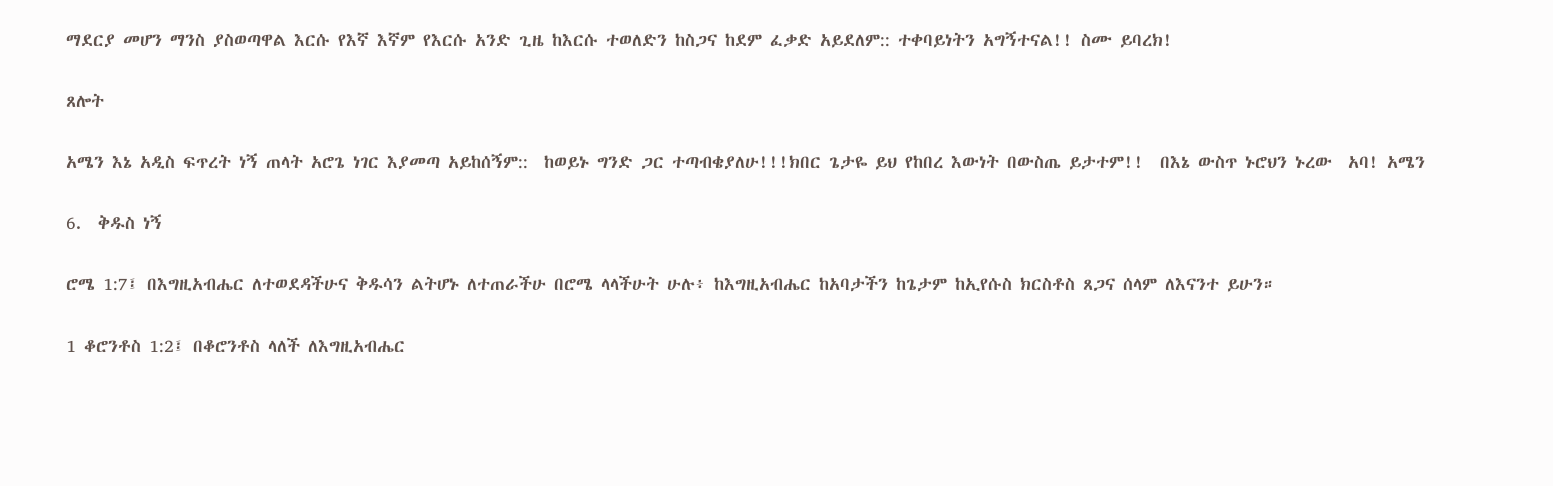ማደርያ መሆን ማንስ ያስወጣዋል እርሱ የእኛ እኛም የእርሱ አንድ ጊዜ ከእርሱ ተወለድን ከስጋና ከደም ፈቃድ አይደለም:: ተቀባይነትን አግኝተናል!! ስሙ ይባረክ!

ጸሎት

አሜን እኔ አዲስ ፍጥረት ነኝ ጠላት አሮጌ ነገር እያመጣ አይከሰኝም::  ከወይኑ ግንድ ጋር ተጣብቄያለሁ!!!ክበር ጌታዬ ይህ የከበረ እውነት በውስጤ ይታተም!!  በእኔ ውስጥ ኑሮህን ኑረው  አባ! አሜን

6.  ቅዱስ ነኝ

ሮሜ 1:7፤ በእግዚአብሔር ለተወደዳችሁና ቅዱሳን ልትሆኑ ለተጠራችሁ በሮሜ ላላችሁት ሁሉ፥ ከእግዚአብሔር ከአባታችን ከጌታም ከኢየሱስ ክርስቶስ ጸጋና ሰላም ለእናንተ ይሁን።

1 ቆሮንቶስ 1:2፤ በቆሮንቶስ ላለች ለእግዚአብሔር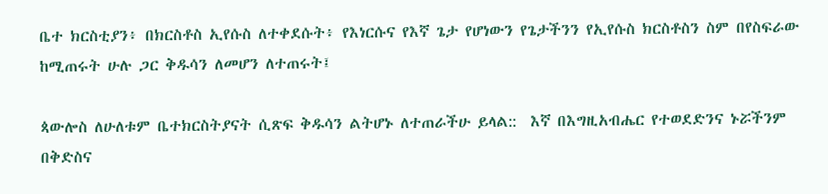ቤተ ክርስቲያን፥ በክርስቶስ ኢየሱስ ለተቀደሱት፥ የእነርሱና የእኛ ጌታ የሆነውን የጌታችንን የኢየሱስ ክርስቶስን ስም በየስፍራው ከሚጠሩት ሁሉ ጋር ቅዱሳን ለመሆን ለተጠሩት፤

ጳውሎስ ለሁለቱም ቤተክርስትያናት ሲጽፍ ቅዱሳን ልትሆኑ ለተጠራችሁ ይላል::  እኛ በእግዚአብሔር የተወደድንና ኑሯችንም በቅድስና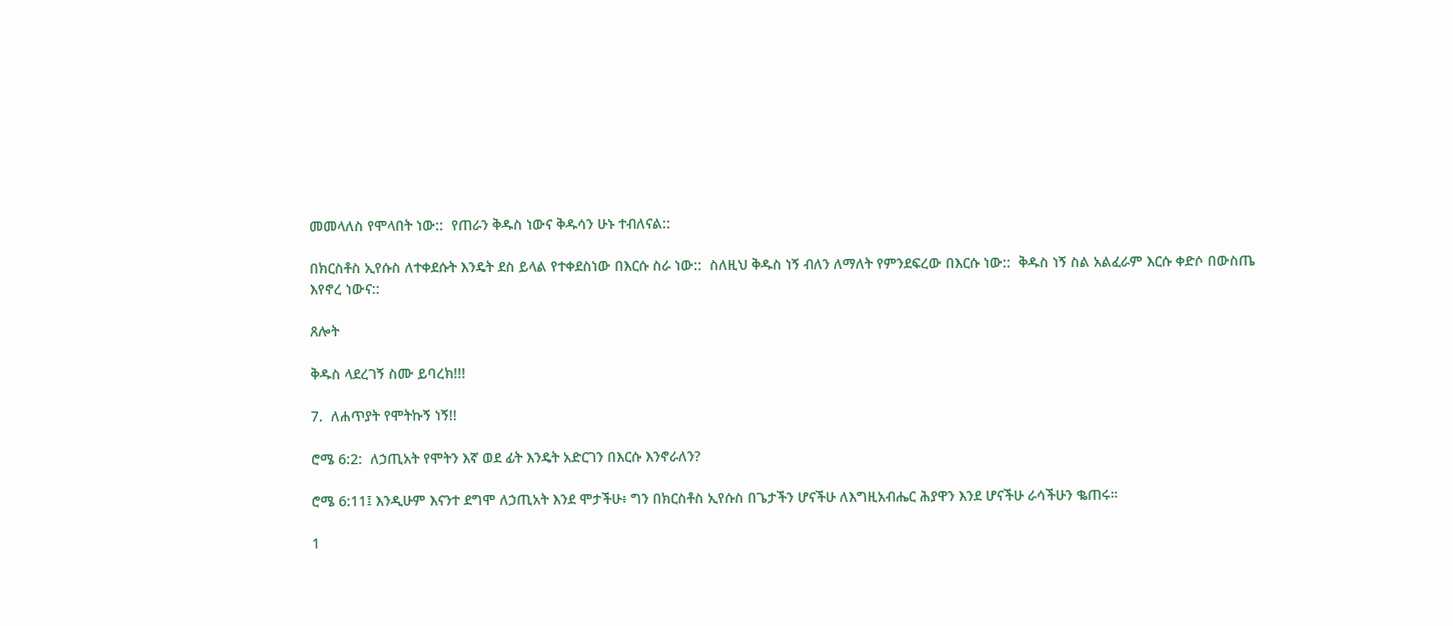መመላለስ የሞላበት ነው::  የጠራን ቅዱስ ነውና ቅዱሳን ሁኑ ተብለናል::

በክርስቶስ ኢየሱስ ለተቀደሱት እንዴት ደስ ይላል የተቀደስነው በእርሱ ስራ ነው::  ስለዚህ ቅዱስ ነኝ ብለን ለማለት የምንደፍረው በእርሱ ነው::  ቅዱስ ነኝ ስል አልፈራም እርሱ ቀድሶ በውስጤ እየኖረ ነውና::

ጸሎት

ቅዱስ ላደረገኝ ስሙ ይባረክ!!!

7.  ለሐጥያት የሞትኩኝ ነኝ!!

ሮሜ 6:2:  ለኃጢአት የሞትን እኛ ወደ ፊት እንዴት አድርገን በእርሱ እንኖራለን?

ሮሜ 6:11፤ እንዲሁም እናንተ ደግሞ ለኃጢአት እንደ ሞታችሁ፥ ግን በክርስቶስ ኢየሱስ በጌታችን ሆናችሁ ለእግዚአብሔር ሕያዋን እንደ ሆናችሁ ራሳችሁን ቈጠሩ።

1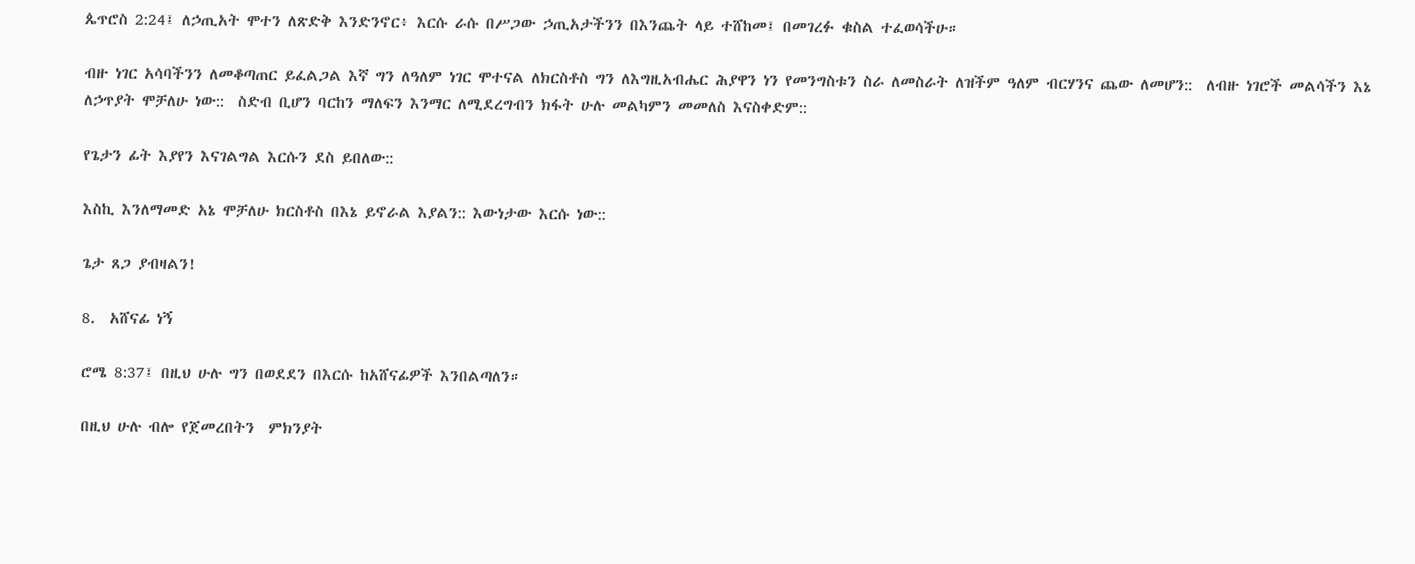ጴጥሮስ 2:24፤ ለኃጢአት ሞተን ለጽድቅ እንድንኖር፥ እርሱ ራሱ በሥጋው ኃጢአታችንን በእንጨት ላይ ተሸከመ፤ በመገረፉ ቁስል ተፈወሳችሁ።

ብዙ ነገር አሳባችንን ለመቆጣጠር ይፈልጋል እኛ ግን ለዓለም ነገር ሞተናል ለክርስቶስ ግን ለእግዚአብሔር ሕያዋን ነን የመንግስቱን ስራ ለመስራት ለዝችም ዓለም ብርሃንና ጨው ለመሆን::  ለብዙ ነገሮች መልሳችን እኔ ለኃጥያት ሞቻለሁ ነው::  ስድብ ቢሆን ባርከን ማለፍን እንማር ለሚደረግብን ክፋት ሁሉ መልካምን መመለስ እናስቀድም::

የጌታን ፊት እያየን እናገልግል እርሱን ደስ ይበለው::

እስኪ እንለማመድ አኔ ሞቻለሁ ክርስቶስ በእኔ ይኖራል እያልን:: እውነታው እርሱ ነው::

ጌታ ጸጋ ያብዛልን!

8.  አሸናፊ ነኝ

ሮሜ 8:37፤ በዚህ ሁሉ ግን በወደደን በእርሱ ከአሸናፊዎች እንበልጣለን።

በዚህ ሁሉ ብሎ የጀመረበትን  ምክንያት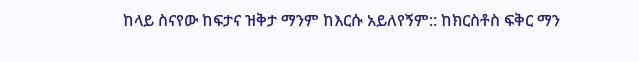ከላይ ስናየው ከፍታና ዝቅታ ማንም ከእርሱ አይለየኝም:: ከክርስቶስ ፍቅር ማን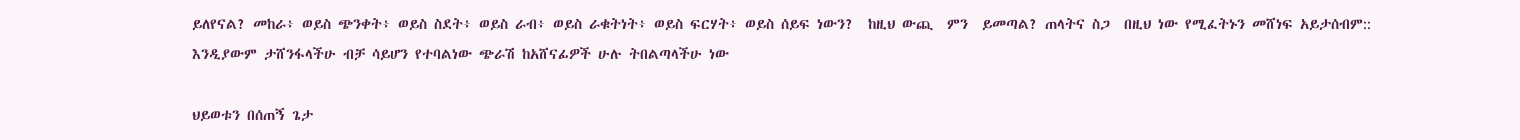ይለየናል? መከራ፥ ወይስ ጭንቀት፥ ወይስ ስደት፥ ወይስ ራብ፥ ወይስ ራቁትነት፥ ወይስ ፍርሃት፥ ወይስ ሰይፍ ነውን?  ከዚህ ውጪ  ምን  ይመጣል? ጠላትና ስጋ  በዚህ ነው የሚፈትኑን መሸነፍ አይታሰብም::  እንዲያውም ታሸንፋላችሁ ብቻ ሳይሆን የተባልነው ጭራሽ ከአሸናፊዎች ሁሉ ትበልጣላችሁ ነው

ህይወቱን በሰጠኝ ጌታ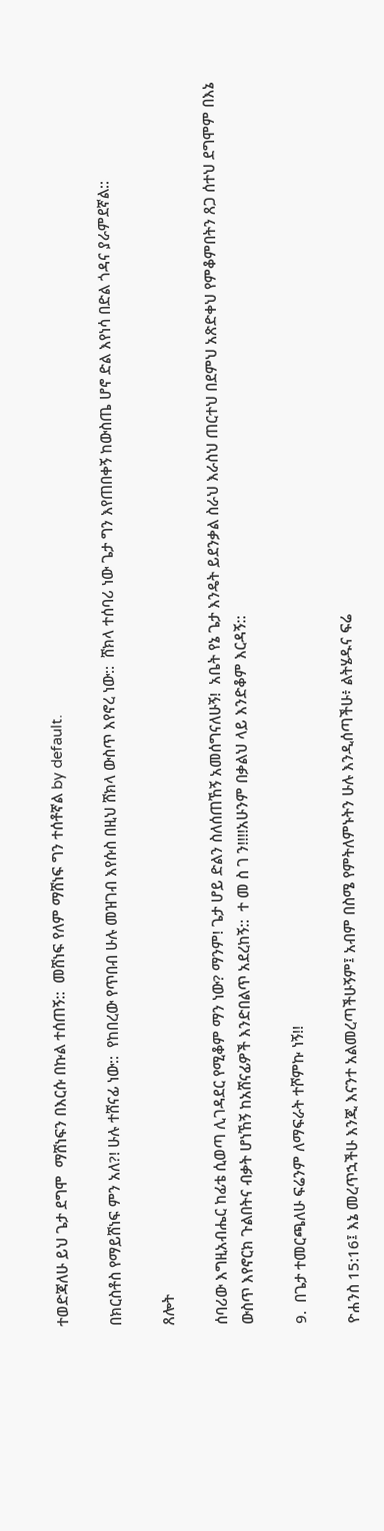ተወድጃለሁ ይህ ጌታ ደግሞ  ማሸነፍን በእርሱ በኩል ተሰጠኝ::  መሸነፍ የለም ማሸነፍ ግን ተሰቶኛል by default.

በክርስቶስ የማይሸነፍ ምን አለ?! ሁሉ ተሸናፊ ነው::  የከበረው የጥበብ ሁሉ መዝገብ እየሱስ በዚህ ሸክላ ውስጥ እየኖረ ነው::  ሸክላ ተሰባሪ ነው ጌታ ግን እየጠበቀኝ ከውስጤ ሆኖ ድል እየነሳ በድል ጎዳና ያራምደኛል::

ጸሎት

ሰባሪው እግዚአብሔር ከፊቴ ሲወጣ ሊገዳደር የሚቆም ማን ነው? ማንም! ጌታ ሆይ ድልን ስለሰጠኸኝ አመሰግናለሁኝ!  አቤት የኔ ጌታ እንዴት ይደንቃል ስራህ እራስህ ጠርተህ በደምህ አጽድቀህ የምቆምበትን ጸጋ ሰተህ ደግሞም በእኔ ውስጥ እየኖርክ ጉልበትና ብቃት ሆነኸኝ ከአሸናፊዎች እንድበልጥ አደረከኝ::  ተ መ ስ ገ ን!!!!አሁንም በቃልህ ላይ እንድቆም እርዳኝ::

9.  በጌታ ተመርጫለሁ ፍሬንም ለማፍራት ተሾምኩ ነኝ!!

ዮሐንስ 15:16፤ እኔ መረጥኋችሁ እንጂ እናንተ አልመረጣችሁኝም፤ አብም በስሜ የምትለምኑትን ሁሉ እንዲሰጣችሁ፥ ልትሄዱና ፍሬ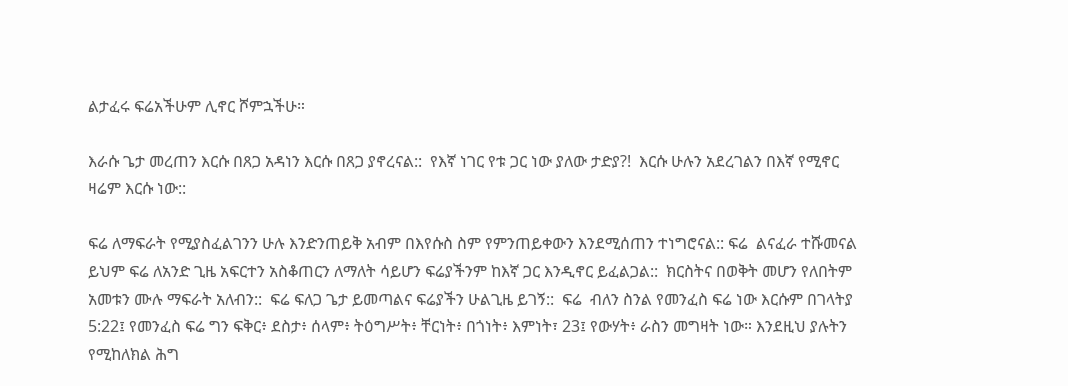ልታፈሩ ፍሬአችሁም ሊኖር ሾምኋችሁ።

እራሱ ጌታ መረጠን እርሱ በጸጋ አዳነን እርሱ በጸጋ ያኖረናል::  የእኛ ነገር የቱ ጋር ነው ያለው ታድያ?!  እርሱ ሁሉን አደረገልን በእኛ የሚኖር ዛሬም እርሱ ነው::

ፍሬ ለማፍራት የሚያስፈልገንን ሁሉ እንድንጠይቅ አብም በእየሱስ ስም የምንጠይቀውን እንደሚሰጠን ተነግሮናል:: ፍሬ  ልናፈራ ተሹመናል ይህም ፍሬ ለአንድ ጊዜ አፍርተን አስቆጠርን ለማለት ሳይሆን ፍሬያችንም ከእኛ ጋር እንዲኖር ይፈልጋል::  ክርስትና በወቅት መሆን የለበትም አመቱን ሙሉ ማፍራት አለብን::  ፍሬ ፍለጋ ጌታ ይመጣልና ፍሬያችን ሁልጊዜ ይገኝ::  ፍሬ  ብለን ስንል የመንፈስ ፍሬ ነው እርሱም በገላትያ 5:22፤ የመንፈስ ፍሬ ግን ፍቅር፥ ደስታ፥ ሰላም፥ ትዕግሥት፥ ቸርነት፥ በጎነት፥ እምነት፣ 23፤ የውሃት፥ ራስን መግዛት ነው። እንደዚህ ያሉትን የሚከለክል ሕግ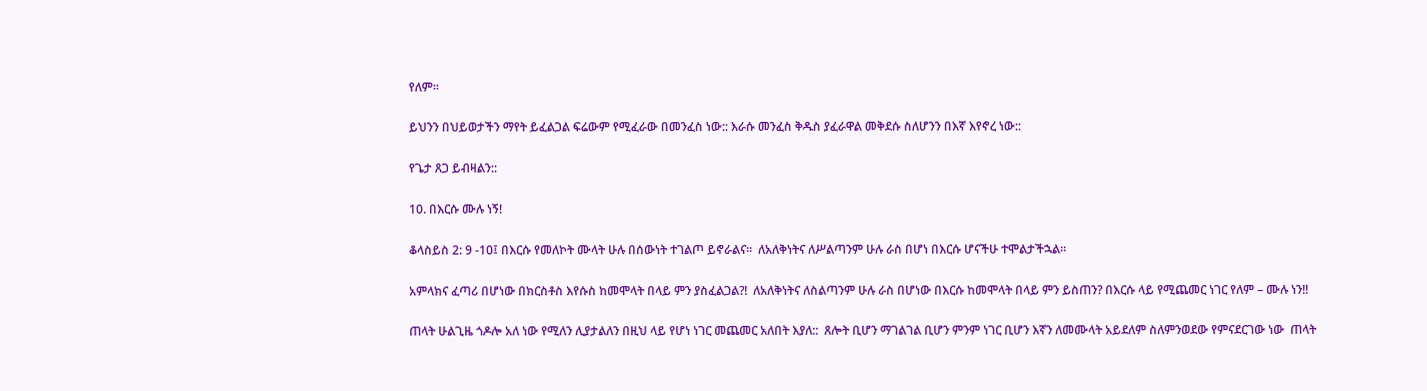የለም።

ይህንን በህይወታችን ማየት ይፈልጋል ፍሬውም የሚፈራው በመንፈስ ነው:: እራሱ መንፈስ ቅዱስ ያፈራዋል መቅደሱ ስለሆንን በእኛ እየኖረ ነው::

የጌታ ጸጋ ይብዛልን::

10. በእርሱ ሙሉ ነኝ!

ቆላስይስ 2: 9 -10፤ በእርሱ የመለኮት ሙላት ሁሉ በሰውነት ተገልጦ ይኖራልና።  ለአለቅነትና ለሥልጣንም ሁሉ ራስ በሆነ በእርሱ ሆናችሁ ተሞልታችኋል።

አምላክና ፈጣሪ በሆነው በክርስቶስ እየሱስ ከመሞላት በላይ ምን ያስፈልጋል?!  ለአለቅነትና ለስልጣንም ሁሉ ራስ በሆነው በእርሱ ከመሞላት በላይ ምን ይስጠን? በእርሱ ላይ የሚጨመር ነገር የለም – ሙሉ ነን!!

ጠላት ሁልጊዜ ጎዶሎ አለ ነው የሚለን ሊያታልለን በዚህ ላይ የሆነ ነገር መጨመር አለበት እያለ::  ጸሎት ቢሆን ማገልገል ቢሆን ምንም ነገር ቢሆን እኛን ለመሙላት አይደለም ስለምንወደው የምናደርገው ነው  ጠላት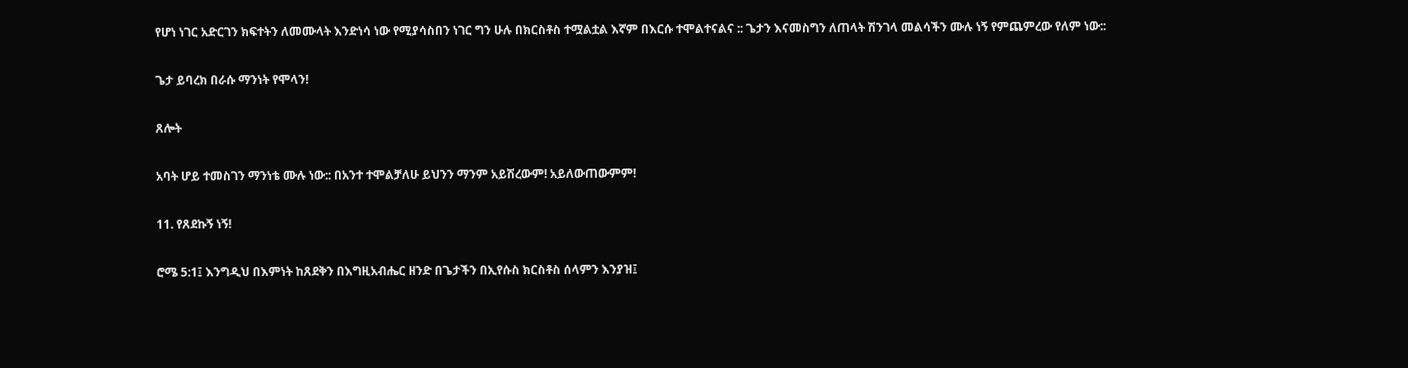የሆነ ነገር አድርገን ክፍተትን ለመሙላት እንድነሳ ነው የሚያሳስበን ነገር ግን ሁሉ በክርስቶስ ተሟልቷል እኛም በእርሱ ተሞልተናልና :: ጌታን እናመስግን ለጠላት ሽንገላ መልሳችን ሙሉ ነኝ የምጨምረው የለም ነው::

ጌታ ይባረክ በራሱ ማንነት የሞላን!

ጸሎት

አባት ሆይ ተመስገን ማንነቴ ሙሉ ነው:: በአንተ ተሞልቻለሁ ይህንን ማንም አይሽረውም! አይለውጠውምም!

11. የጸደኩኝ ነኝ!

ሮሜ 5:1፤ እንግዲህ በእምነት ከጸደቅን በእግዚአብሔር ዘንድ በጌታችን በኢየሱስ ክርስቶስ ሰላምን እንያዝ፤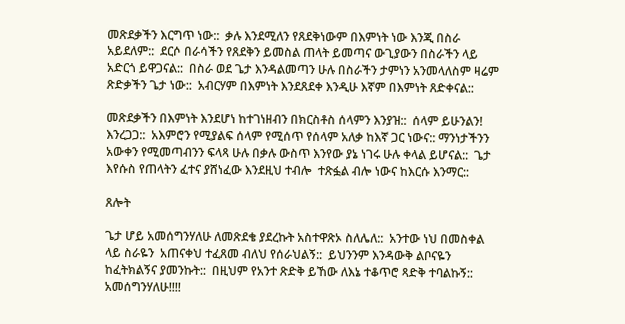መጽደቃችን እርግጥ ነው::  ቃሉ እንደሚለን የጸደቅነውም በእምነት ነው እንጂ በስራ አይደለም::  ደርሶ በራሳችን የጸደቅን ይመስል ጠላት ይመጣና ውጊያውን በስራችን ላይ አድርጎ ይዋጋናል::  በስራ ወደ ጌታ እንዳልመጣን ሁሉ በስራችን ታምነን አንመላለስም ዛሬም ጽድቃችን ጌታ ነው::  አብርሃም በእምነት እንደጸደቀ እንዲሁ እኛም በእምነት ጸድቀናል::

መጽደቃችን በእምነት እንደሆነ ከተገነዘብን በክርስቶስ ሰላምን እንያዝ::  ሰላም ይሁንልን! እንረጋጋ::  አእምሮን የሚያልፍ ሰላም የሚሰጥ የሰላም አለቃ ከእኛ ጋር ነውና:: ማንነታችንን አውቀን የሚመጣብንን ፍላጻ ሁሉ በቃሉ ውስጥ እንየው ያኔ ነገሩ ሁሉ ቀላል ይሆናል::  ጌታ እየሱስ የጠላትን ፈተና ያሸነፈው እንደዚህ ተብሎ  ተጽፏል ብሎ ነውና ከእርሱ እንማር::

ጸሎት

ጌታ ሆይ አመሰግንሃለሁ ለመጽደቄ ያደረኩት አስተዋጽኦ ስለሌለ::  አንተው ነህ በመስቀል ላይ ስራዬን  አጠናቀህ ተፈጸመ ብለህ የሰራህልኝ::  ይህንንም እንዳውቅ ልቦናዬን ከፈትክልኝና ያመንኩት::  በዚህም የአንተ ጽድቅ ይኸው ለእኔ ተቆጥሮ ጻድቅ ተባልኩኝ::  አመሰግንሃለሁ!!!!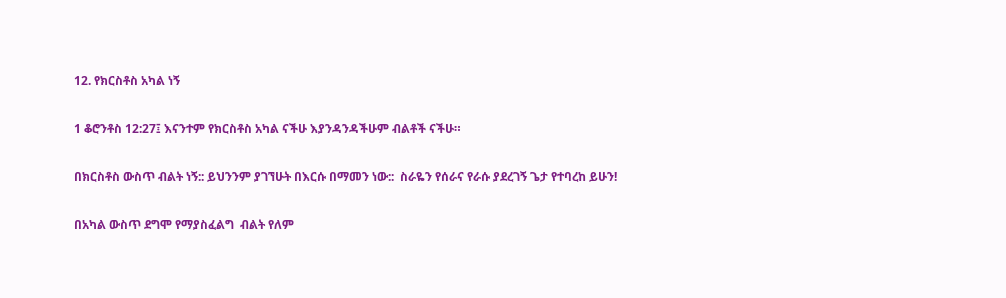12. የክርስቶስ አካል ነኝ

1 ቆሮንቶስ 12:27፤ እናንተም የክርስቶስ አካል ናችሁ እያንዳንዳችሁም ብልቶች ናችሁ።

በክርስቶስ ውስጥ ብልት ነኝ:: ይህንንም ያገኘሁት በእርሱ በማመን ነው::  ስራዬን የሰራና የራሱ ያደረገኝ ጌታ የተባረከ ይሁን!

በአካል ውስጥ ደግሞ የማያስፈልግ  ብልት የለም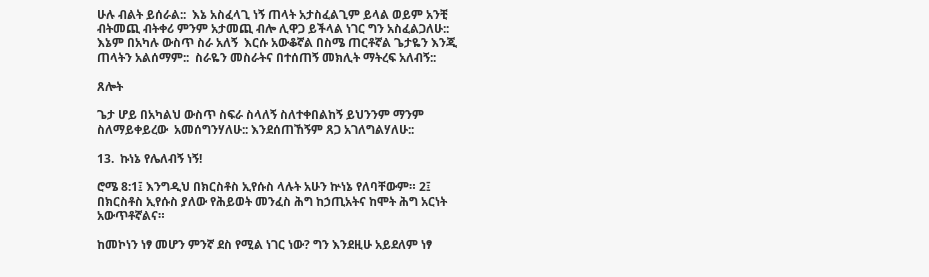ሁሉ ብልት ይሰራል::  እኔ አስፈላጊ ነኝ ጠላት አታስፈልጊም ይላል ወይም አንቺ ብትመጪ ብትቀሪ ምንም አታመጪ ብሎ ሊዋጋ ይችላል ነገር ግን አስፈልጋለሁ::  እኔም በአካሉ ውስጥ ስራ አለኝ  እርሱ አውቆኛል በስሜ ጠርቶኛል ጌታዬን እንጂ ጠላትን አልሰማም::  ስራዬን መስራትና በተሰጠኝ መክሊት ማትረፍ አለብኝ::

ጸሎት

ጌታ ሆይ በአካልህ ውስጥ ስፍራ ስላለኝ ስለተቀበልከኝ ይህንንም ማንም ስለማይቀይረው  አመሰግንሃለሁ:: እንደሰጠኸኝም ጸጋ አገለግልሃለሁ::

13.  ኩነኔ የሌለብኝ ነኝ!

ሮሜ 8:1፤ እንግዲህ በክርስቶስ ኢየሱስ ላሉት አሁን ኵነኔ የለባቸውም። 2፤ በክርስቶስ ኢየሱስ ያለው የሕይወት መንፈስ ሕግ ከኃጢአትና ከሞት ሕግ አርነት አውጥቶኛልና።

ከመኮነን ነፃ መሆን ምንኛ ደስ የሚል ነገር ነው? ግን እንደዚሁ አይደለም ነፃ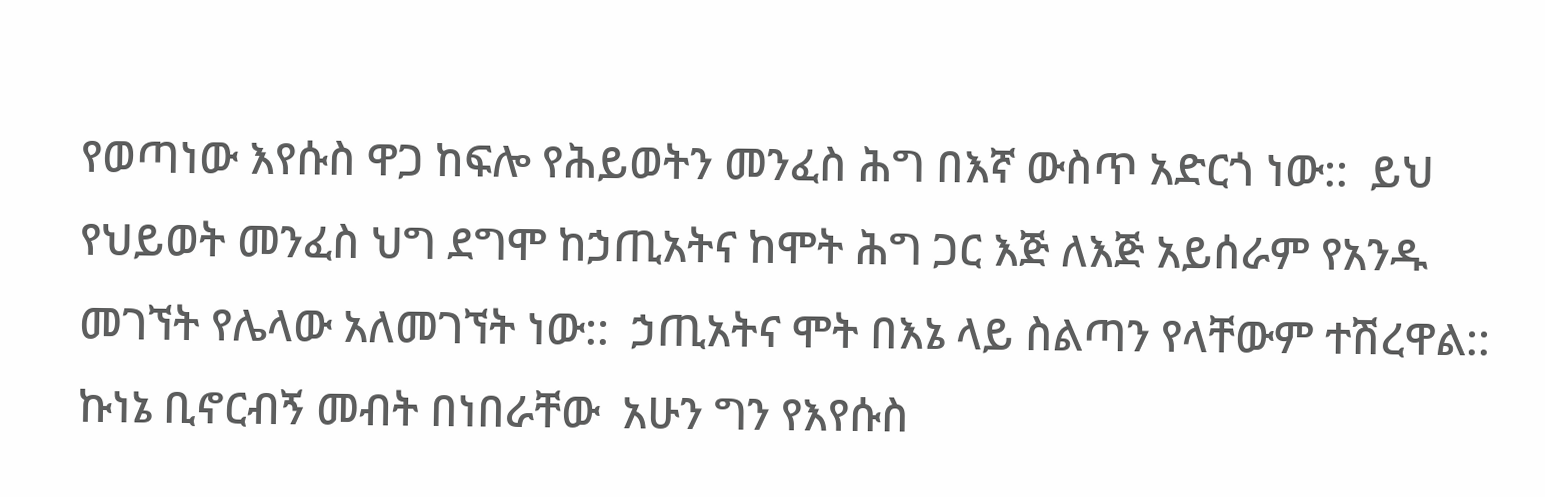የወጣነው እየሱስ ዋጋ ከፍሎ የሕይወትን መንፈስ ሕግ በእኛ ውስጥ አድርጎ ነው::  ይህ የህይወት መንፈስ ህግ ደግሞ ከኃጢአትና ከሞት ሕግ ጋር እጅ ለእጅ አይሰራም የአንዱ መገኘት የሌላው አለመገኘት ነው::  ኃጢአትና ሞት በእኔ ላይ ስልጣን የላቸውም ተሽረዋል::  ኩነኔ ቢኖርብኝ መብት በነበራቸው  አሁን ግን የእየሱስ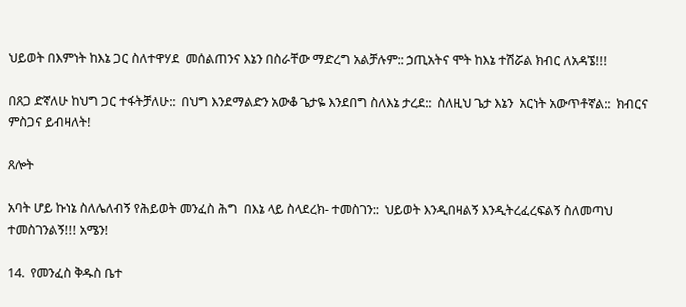ህይወት በእምነት ከእኔ ጋር ስለተዋሃደ  መሰልጠንና እኔን በስራቸው ማድረግ አልቻሉም:: ኃጢአትና ሞት ከእኔ ተሽሯል ክብር ለአዳኜ!!!

በጸጋ ድኛለሁ ከህግ ጋር ተፋትቻለሁ::  በህግ እንደማልድን አውቆ ጌታዬ እንደበግ ስለእኔ ታረደ::  ስለዚህ ጌታ እኔን  አርነት አውጥቶኛል::  ክብርና ምስጋና ይብዛለት!

ጸሎት

አባት ሆይ ኩነኔ ስለሌለብኝ የሕይወት መንፈስ ሕግ  በእኔ ላይ ስላደረክ- ተመስገን::  ህይወት እንዲበዛልኝ እንዲትረፈረፍልኝ ስለመጣህ ተመስገንልኝ!!! አሜን!

14.  የመንፈስ ቅዱስ ቤተ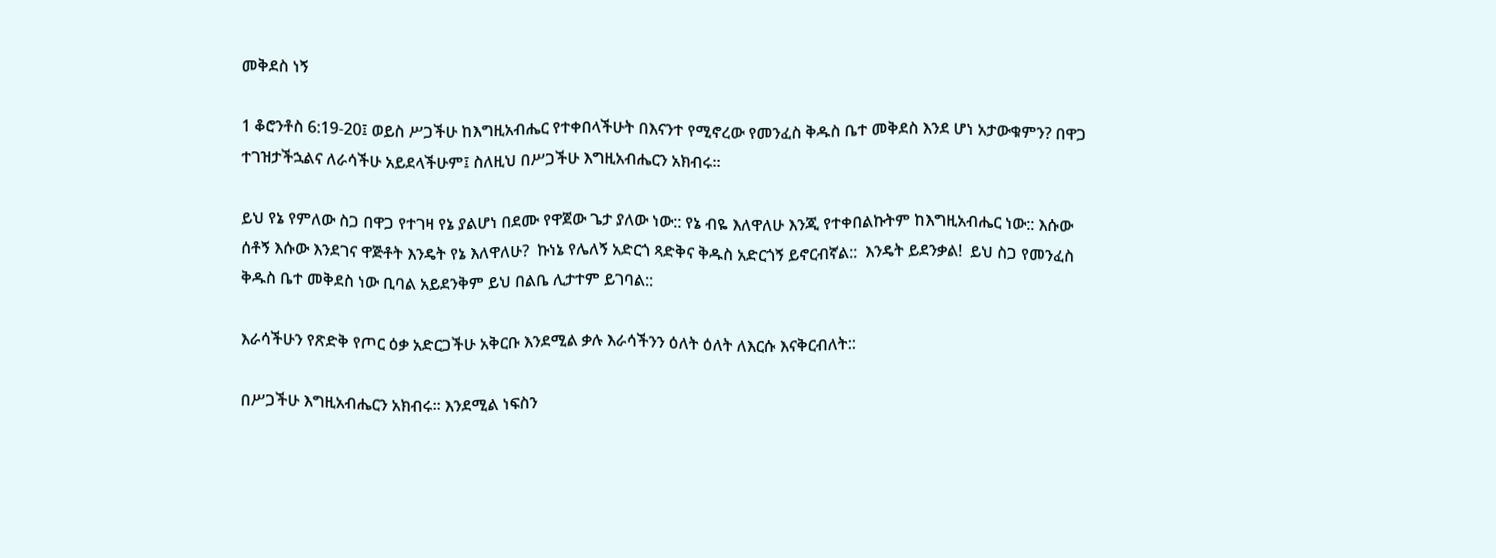መቅደስ ነኝ

1 ቆሮንቶስ 6:19-20፤ ወይስ ሥጋችሁ ከእግዚአብሔር የተቀበላችሁት በእናንተ የሚኖረው የመንፈስ ቅዱስ ቤተ መቅደስ እንደ ሆነ አታውቁምን? በዋጋ ተገዝታችኋልና ለራሳችሁ አይደላችሁም፤ ስለዚህ በሥጋችሁ እግዚአብሔርን አክብሩ።

ይህ የኔ የምለው ስጋ በዋጋ የተገዛ የኔ ያልሆነ በደሙ የዋጀው ጌታ ያለው ነው:: የኔ ብዬ እለዋለሁ እንጂ የተቀበልኩትም ከእግዚአብሔር ነው:: እሱው ሰቶኝ እሱው እንደገና ዋጅቶት እንዴት የኔ እለዋለሁ?  ኩነኔ የሌለኝ አድርጎ ጻድቅና ቅዱስ አድርጎኝ ይኖርብኛል::  እንዴት ይደንቃል!  ይህ ስጋ የመንፈስ ቅዱስ ቤተ መቅደስ ነው ቢባል አይደንቅም ይህ በልቤ ሊታተም ይገባል::

እራሳችሁን የጽድቅ የጦር ዕቃ አድርጋችሁ አቅርቡ እንደሚል ቃሉ እራሳችንን ዕለት ዕለት ለእርሱ እናቅርብለት::

በሥጋችሁ እግዚአብሔርን አክብሩ። እንደሚል ነፍስን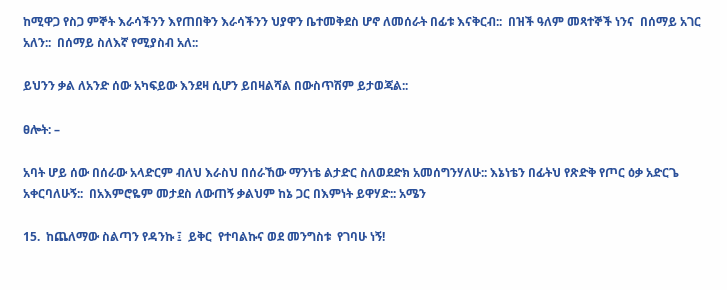ከሚዋጋ የስጋ ምኞት እራሳችንን እየጠበቅን እራሳችንን ህያዋን ቤተመቅደስ ሆኖ ለመሰራት በፊቱ እናቅርብ::  በዝች ዓለም መጻተኞች ነንና  በሰማይ አገር አለን::  በሰማይ ስለእኛ የሚያስብ አለ::

ይህንን ቃል ለአንድ ሰው አካፍይው እንደዛ ሲሆን ይበዛልሻል በውስጥሽም ይታወጃል::

ፀሎት: –

አባት ሆይ ሰው በሰራው አላድርም ብለህ እራስህ በሰራኸው ማንነቴ ልታድር ስለወደድክ አመሰግንሃለሁ:: እኔነቴን በፊትህ የጽድቅ የጦር ዕቃ አድርጌ አቀርባለሁኝ::  በአእምሮዬም መታደስ ለውጠኝ ቃልህም ከኔ ጋር በእምነት ይዋሃድ:: አሜን

15.  ከጨለማው ስልጣን የዳንኩ ፤  ይቅር  የተባልኩና ወደ መንግስቱ  የገባሁ ነኝ!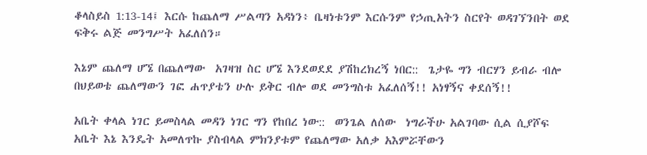ቆላስይስ 1:13-14፤ እርሱ ከጨለማ ሥልጣን አዳነን፥ ቤዛነቱንም እርሱንም የኃጢአትን ስርየት ወዳገኘንበት ወደ ፍቅሩ ልጅ መንግሥት አፈለሰን።

እኔም ጨለማ ሆኜ በጨለማው  አገዛዝ ስር ሆኜ እንደወደደ ያሽከረክረኝ ነበር::  ጌታዬ ግን ብርሃን ይብራ ብሎ በህይወቴ ጨለማውን ገፎ ሐጥያቴን ሁሉ ይቅር ብሎ ወደ መንግስቱ አፈለሰኝ!! አነፃኝና ቀደሰኝ!!

አቤት ቀላል ነገር ይመስላል መዳን ነገር ግን የከበረ ነው::  ወንጌል ለሰው  ነግራችሁ አልገባው ሲል ሲያሾፍ  አቤት እኔ እንዴት አመለጥኩ ያስብላል ምክንያቱም የጨለማው አለቃ አእምሯቸውን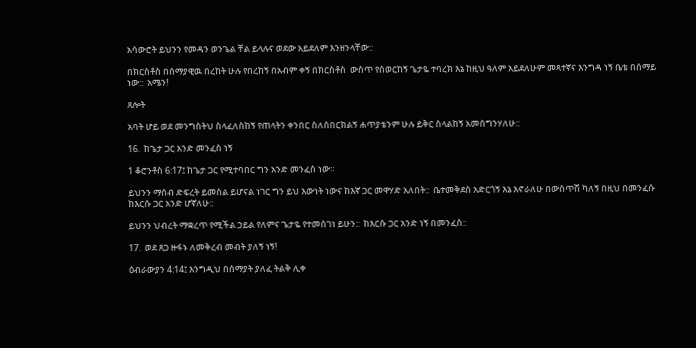አሳውሮት ይህንን የመዳን ወንጌል ቸል ይላሉና ወደው አይደለም እንዘንላቸው::

በክርስቶስ በሰማያዊዉ በረከት ሁሉ የበረከኝ በአብም ቀኝ በክርስቶስ  ውስጥ የሰወርከኝ ጌታዬ ተባረክ እኔ ከዚህ ዓለም አይደለሁም መጻተኛና እንግዳ ነኝ ቤቴ በሰማይ ነው::  አሜን!

ጸሎት

አባት ሆይ ወደ መንግስትህ ስላፈለስከኝ የጠላትን ቀንበር ስለሰበርክልኝ ሐጥያቴንም ሁሉ ይቅር ስላልከኝ አመሰግንሃለሁ::

16.  ከጌታ ጋር አንድ መንፈስ ነኝ

1 ቆሮንቶስ 6:17፤ ከጌታ ጋር የሚተባበር ግን አንድ መንፈስ ነው።

ይህንን ማሰብ ድፍረት ይመስል ይሆናል ነገር ግን ይህ እውነት ነውና ከእኛ ጋር መዋሃድ አለበት::  ቤተመቅደስ አድርጎኝ እኔ እኖራለሁ በውስጥሽ ካለኝ በዚህ በመንፈሱ ከእርሱ ጋር አንድ ሆኛለሁ::

ይህንን ህብረት ማቋረጥ የሚችል ኃይል የለምና ጌታዬ የተመሰገነ ይሁን::  ከእርሱ ጋር አንድ ነኝ በመንፈስ::

17.  ወደ ጸጋ ዙፋኑ ለመቅረብ መብት ያለኝ ነኝ!

ዕብራውያን 4:14፤ እንግዲህ በሰማያት ያለፈ ትልቅ ሊቀ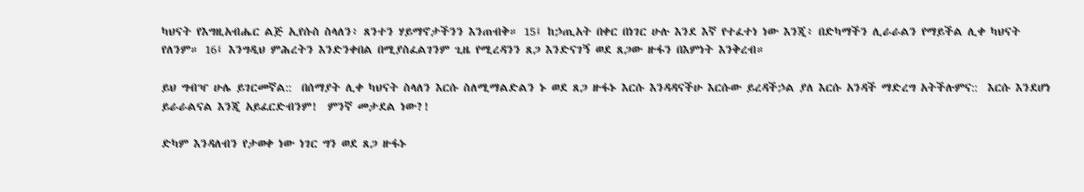ካህናት የእግዚአብሔር ልጅ ኢየሱስ ስላለን፥ ጸንተን ሃይማኖታችንን እንጠብቅ። 15፤ ከኃጢአት በቀር በነገር ሁሉ እንደ እኛ የተፈተነ ነው እንጂ፥ በድካማችን ሊራራልን የማይችል ሊቀ ካህናት የለንም። 16፤ እንግዲህ ምሕረትን እንድንቀበል በሚያስፈልገንም ጊዜ የሚረዳንን ጸጋ እንድናገኝ ወደ ጸጋው ዙፋን በእምነት እንቅረብ።

ይህ ግብዣ ሁሌ ይገርመኛል::  በሰማያት ሊቀ ካህናት ስላለን እርሱ ስለሚማልድልን ኑ ወደ ጸጋ ዙፋኑ እርሱ እንዳዳናችሁ እርሱው ይረዳችኃል ያለ እርሱ አንዳች ማድረግ አትችሉምና::  እርሱ እንደሆነ ይራራልናል እንጂ አይፈርድብንም!  ምንኛ መታደል ነው?!

ድካም እንዳለብን የታወቀ ነው ነገር ግን ወደ ጸጋ ዙፋኑ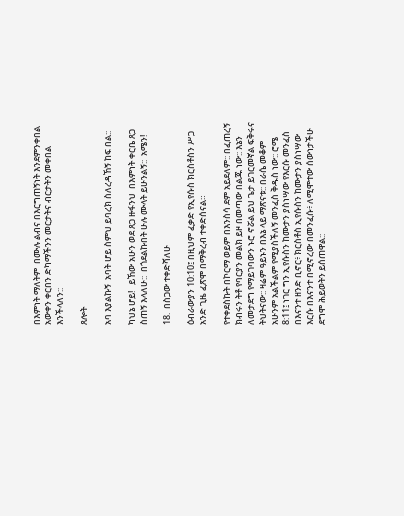በእምነት ማለትም  በሙሉ ልብና በእርግጠኝነት እንደምንቀበል አውቀን ቀርበን ድካማችንን መርታትና ብርታትን መቀበል እንችላለን::

ጸሎት

አባ እያልኩኝ  አባት ሆይ ስምህ ይባረክ ስለረዳኸኝ ከፍ በል::

ካህኔ ሆይ!   ይኸው አሁን ወደ ጸጋ ዙፋንህ  በእምነት ቀርቤ ጸጋ ስጠኝ እላለሁ::  በጎደልኩበት ሁሉ ሙላት ይሁንልኝ::  አሜን!

18.  በስጋው ተቀድሻለሁ

ዕብራውያን 10:10፤ በዚህም ፈቃድ የኢየሱስ ክርስቶስን ሥጋ አንድ ጊዜ ፈጽሞ በማቅረብ ተቀድሰናል።

የተቀደስኩት በኮርማ ወይም በእንስሳ ደም አይደለም:: በፈጠረኝ ክብሩን ትቶ የባርያን መልክ ይዞ በመጣው በልጁ ነው:: እኔን ለመታደግ የማይገባውን ኑሮ ኖሯል ይህ ጌታ ይገርመኛል ፍቅሩና ትህትናው:: ዛሬም ዓይኑን በእኔ ላይ ማጽናቱ:: በራሴ መቆም አሁንም አልችልም የሚያስችለኝ መንፈስ ቅዱስ ነው:: ሮሜ 8:11፤ ነገር ግን ኢየሱስን ከሙታን ያስነሣው የእርሱ መንፈስ በእናንተ ዘንድ ቢኖር፥ ክርስቶስ ኢየሱስን ከሙታን ያስነሣው እርሱ በእናንተ በሚኖረው በመንፈሱ፥ ለሚሞተው ሰውነታችሁ ደግሞ ሕይወትን ይሰጠዋል::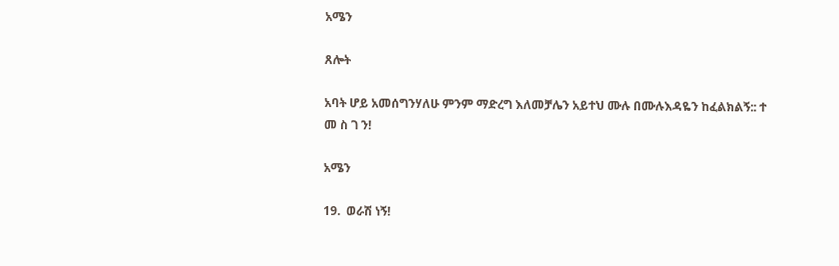አሜን

ጸሎት

አባት ሆይ አመሰግንሃለሁ ምንም ማድረግ እለመቻሌን አይተህ ሙሉ በሙሉእዳዬን ከፈልክልኝ:: ተ መ ስ ገ ን!

አሜን

19.  ወራሽ ነኝ!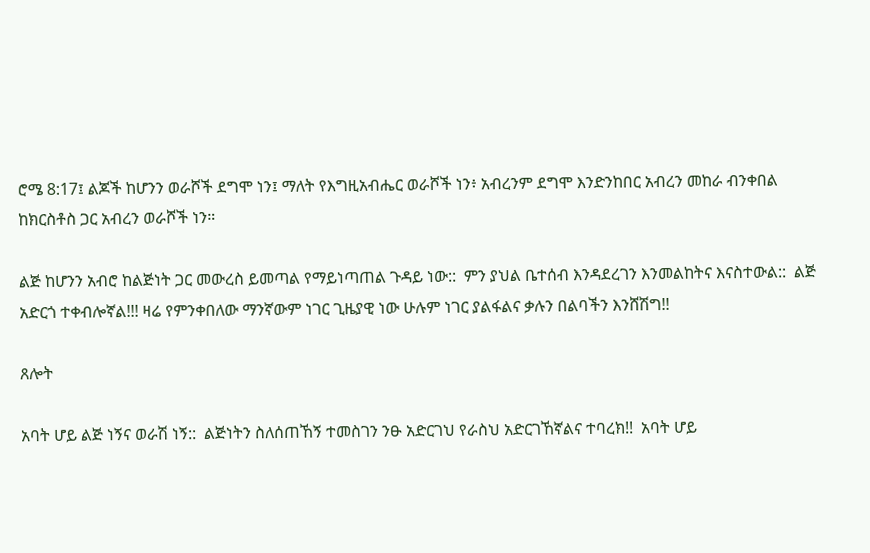ሮሜ 8:17፤ ልጆች ከሆንን ወራሾች ደግሞ ነን፤ ማለት የእግዚአብሔር ወራሾች ነን፥ አብረንም ደግሞ እንድንከበር አብረን መከራ ብንቀበል ከክርስቶስ ጋር አብረን ወራሾች ነን።

ልጅ ከሆንን አብሮ ከልጅነት ጋር መውረስ ይመጣል የማይነጣጠል ጉዳይ ነው::  ምን ያህል ቤተሰብ እንዳደረገን እንመልከትና እናስተውል::  ልጅ አድርጎ ተቀብሎኛል!!! ዛሬ የምንቀበለው ማንኛውም ነገር ጊዜያዊ ነው ሁሉም ነገር ያልፋልና ቃሉን በልባችን እንሸሽግ!!

ጸሎት

አባት ሆይ ልጅ ነኝና ወራሽ ነኝ::  ልጅነትን ስለሰጠኸኝ ተመስገን ንፁ አድርገህ የራስህ አድርገኸኛልና ተባረክ!!  አባት ሆይ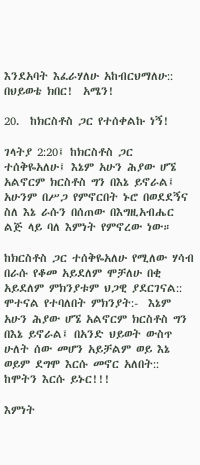እንደአባት እፈራሃለሁ አከብርህማለሁ::  በህይወቴ ክበር!  አሜን!

20.  ከክርስቶስ ጋር የተሰቀልኩ ነኝ!

ገላትያ 2:20፤ ከክርስቶስ ጋር ተሰቅዬአለሁ፤ እኔም አሁን ሕያው ሆኜ አልኖርም ክርስቶስ ግን በእኔ ይኖራል፤ አሁንም በሥጋ የምኖርበት ኑሮ በወደደኝና ስለ እኔ ራሱን በሰጠው በእግዚአብሔር ልጅ ላይ ባለ እምነት የምኖረው ነው።

ከክርስቶስ ጋር ተሰቅዬአለሁ የሚለው ሃሳብ በራሱ የቆመ አይደለም ሞቻለሁ በቂ አይደለም ምክንያቱም ህጋዊ ያደርገናል::  ሞተናል የተባለበት ምክንያት:-  እኔም አሁን ሕያው ሆኜ አልኖርም ክርስቶስ ግን በእኔ ይኖራል፤ በአንድ ህይወት ውስጥ ሁለት ሰው መሆን አይቻልም ወይ እኔ ወይም ደግሞ እርሱ መኖር አለበት::  ከሞትን እርሱ ይኑር!!!

እምነት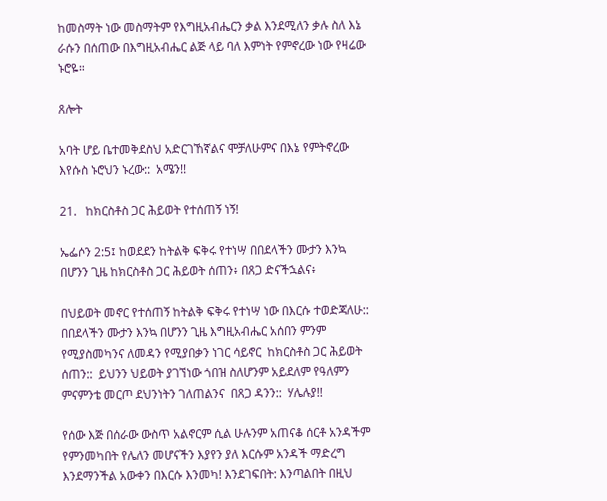ከመስማት ነው መስማትም የእግዚአብሔርን ቃል እንደሚለን ቃሉ ስለ እኔ ራሱን በሰጠው በእግዚአብሔር ልጅ ላይ ባለ እምነት የምኖረው ነው የዛሬው ኑሮዬ።

ጸሎት

አባት ሆይ ቤተመቅደስህ አድርገኸኛልና ሞቻለሁምና በእኔ የምትኖረው እየሱስ ኑሮህን ኑረው::  አሜን!!

21.   ከክርስቶስ ጋር ሕይወት የተሰጠኝ ነኝ!

ኤፌሶን 2:5፤ ከወደደን ከትልቅ ፍቅሩ የተነሣ በበደላችን ሙታን እንኳ በሆንን ጊዜ ከክርስቶስ ጋር ሕይወት ሰጠን፥ በጸጋ ድናችኋልና፥

በህይወት መኖር የተሰጠኝ ከትልቅ ፍቅሩ የተነሣ ነው በእርሱ ተወድጃለሁ::  በበደላችን ሙታን እንኳ በሆንን ጊዜ እግዚአብሔር አሰበን ምንም የሚያስመካንና ለመዳን የሚያበቃን ነገር ሳይኖር  ከክርስቶስ ጋር ሕይወት ሰጠን::  ይህንን ህይወት ያገኘነው ጎበዝ ስለሆንም አይደለም የዓለምን ምናምንቴ መርጦ ደህንነትን ገለጠልንና  በጸጋ ዳንን::  ሃሌሉያ!!

የሰው እጅ በሰራው ውስጥ አልኖርም ሲል ሁሉንም አጠናቆ ሰርቶ አንዳችም የምንመካበት የሌለን መሆናችን እያየን ያለ እርሱም አንዳች ማድረግ እንደማንችል አውቀን በእርሱ እንመካ! እንደገፍበት: እንጣልበት በዚህ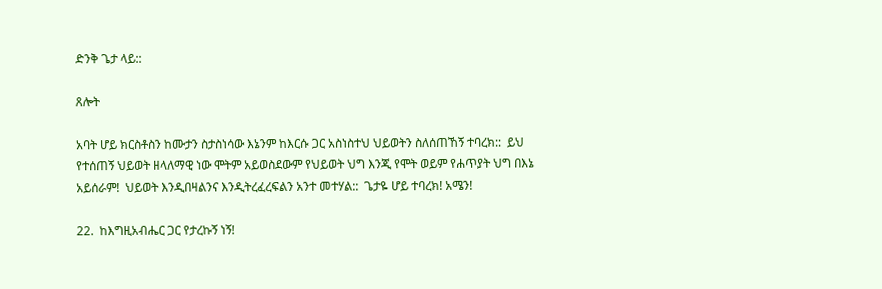ድንቅ ጌታ ላይ::

ጸሎት

አባት ሆይ ክርስቶስን ከሙታን ስታስነሳው እኔንም ከእርሱ ጋር አስነስተህ ህይወትን ስለሰጠኸኝ ተባረክ::  ይህ የተሰጠኝ ህይወት ዘላለማዊ ነው ሞትም አይወስደውም የህይወት ህግ እንጂ የሞት ወይም የሐጥያት ህግ በእኔ አይሰራም!  ህይወት እንዲበዛልንና እንዲትረፈረፍልን አንተ መተሃል::  ጌታዬ ሆይ ተባረክ! አሜን!

22.  ከእግዚአብሔር ጋር የታረኩኝ ነኝ!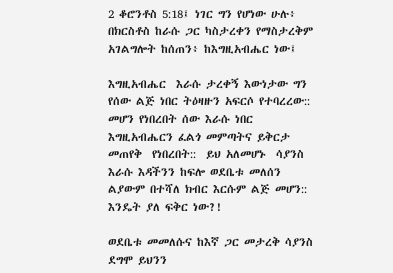2 ቆሮንቶስ 5:18፤ ነገር ግን የሆነው ሁሉ፥ በክርስቶስ ከራሱ ጋር ካስታረቀን የማስታረቅም አገልግሎት ከሰጠን፥ ከእግዚአብሔር ነው፤

እግዚአብሔር  እራሱ ታረቀኝ እውነታው ግን የሰው ልጅ ነበር ትዕዛዙን አፍርሶ የተባረረው::  መሆን የነበረበት ሰው እራሱ ነበር እግዚአብሔርን ፈልጎ መምጣትና ይቅርታ መጠየቅ  የነበረበት::  ይህ አለመሆኑ  ሳያንስ እራሱ እዳችንን ከፍሎ ወደቤቱ መለሰን ልያውም በተሻለ ክብር እርሱም ልጅ መሆን::  እንዴት ያለ ፍቅር ነው?!

ወደቤቱ መመለሱና ከእኛ ጋር መታረቅ ሳያንስ ደግሞ ይህንን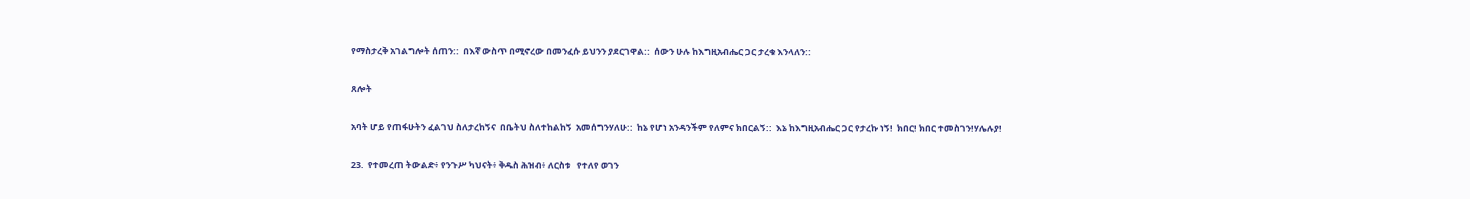የማስታረቅ አገልግሎት ሰጠን::  በእኛ ውስጥ በሚኖረው በመንፈሱ ይህንን ያደርገዋል::  ሰውን ሁሉ ከእግዚአብሔር ጋር ታረቁ እንላለን::

ጸሎት

አባት ሆይ የጠፋሁትን ፈልገህ ስለታረከኝና  በቤትህ ስለተከልከኝ  አመሰግንሃለሁ::  ከኔ የሆነ አንዳንችም የለምና ክበርልኝ::  እኔ ከእግዚአብሔር ጋር የታረኩ ነኝ!  ክበር! ክበር ተመስገን!ሃሌሉያ!

23.  የተመረጠ ትውልድ፥ የንጉሥ ካህናት፥ ቅዱስ ሕዝብ፥ ለርስቱ   የተለየ ወገን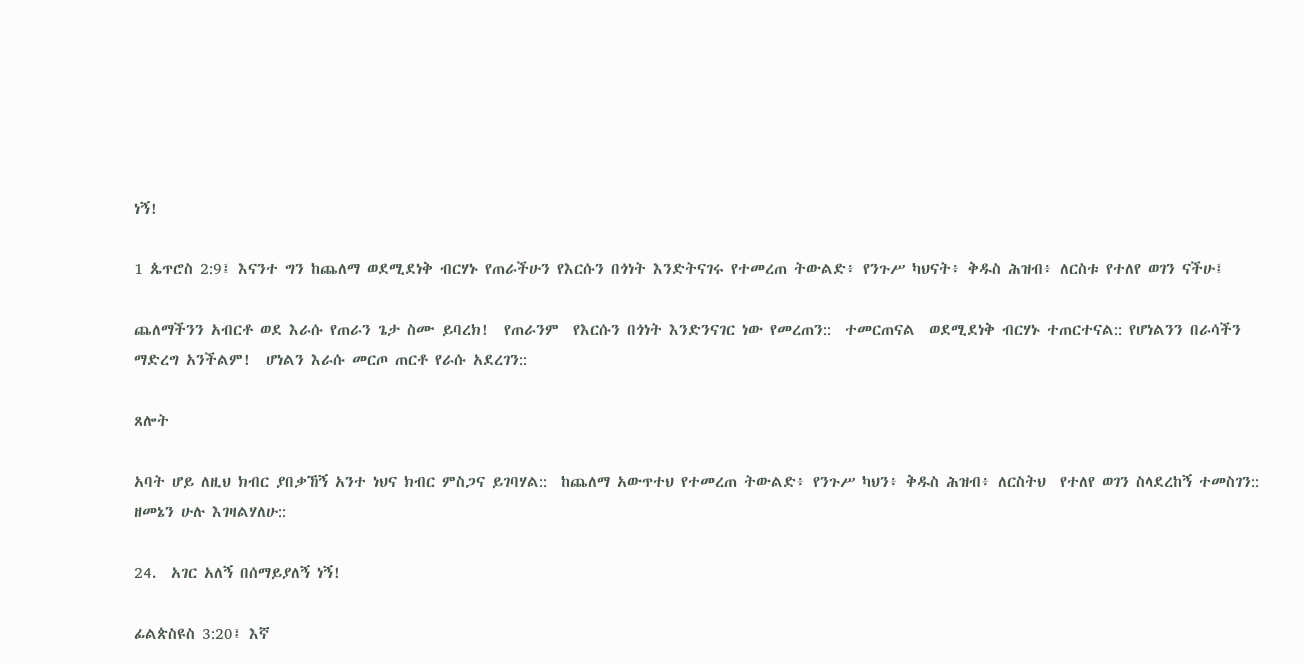ነኝ!

1 ጴጥሮስ 2:9፤ እናንተ ግን ከጨለማ ወደሚደነቅ ብርሃኑ የጠራችሁን የእርሱን በጎነት እንድትናገሩ የተመረጠ ትውልድ፥ የንጉሥ ካህናት፥ ቅዱስ ሕዝብ፥ ለርስቱ የተለየ ወገን ናችሁ፤

ጨለማችንን አብርቶ ወደ እራሱ የጠራን ጌታ ስሙ ይባረክ!  የጠራንም  የእርሱን በጎነት እንድንናገር ነው የመረጠን::  ተመርጠናል  ወደሚደነቅ ብርሃኑ ተጠርተናል:: የሆነልንን በራሳችን ማድረግ አንችልም!  ሆነልን እራሱ መርጦ ጠርቶ የራሱ አደረገን::

ጸሎት

አባት ሆይ ለዚህ ክብር ያበቃኸኝ አንተ ነህና ክብር ምስጋና ይገባሃል::  ከጨለማ አውጥተህ የተመረጠ ትውልድ፥ የንጉሥ ካህን፥ ቅዱስ ሕዝብ፥ ለርስትህ  የተለየ ወገን ስላደረከኝ ተመስገን:: ዘመኔን ሁሉ እገዛልሃለሁ::

24.  አገር አለኝ በሰማይያለኝ ነኝ!

ፊልጵስዩስ 3:20፤ እኛ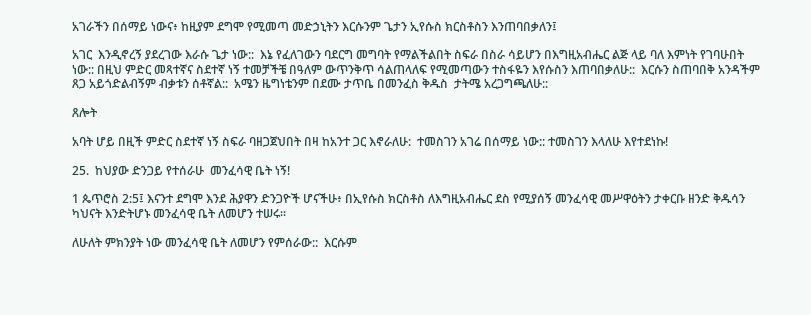አገራችን በሰማይ ነውና፥ ከዚያም ደግሞ የሚመጣ መድኃኒትን እርሱንም ጌታን ኢየሱስ ክርስቶስን እንጠባበቃለን፤

አገር  እንዲኖረኝ ያደረገው እራሱ ጌታ ነው::  እኔ የፈለገውን ባደርግ መግባት የማልችልበት ስፍራ በስራ ሳይሆን በእግዚአብሔር ልጅ ላይ ባለ እምነት የገባሁበት ነው:: በዚህ ምድር መጻተኛና ስደተኛ ነኝ ተመቻችቼ በዓለም ውጥንቅጥ ሳልጠላለፍ የሚመጣውን ተስፋዬን እየሱስን እጠባበቃለሁ::  እርሱን ስጠባበቅ አንዳችም ጸጋ አይጎድልብኝም ብቃቱን ሰቶኛል::  አሜን ዜግነቴንም በደሙ ታጥቤ በመንፈስ ቅዱስ  ታትሜ አረጋግጫለሁ::

ጸሎት

አባት ሆይ በዚች ምድር ስደተኛ ነኝ ስፍራ ባዘጋጀህበት በዛ ከአንተ ጋር እኖራለሁ:  ተመስገን አገሬ በሰማይ ነው:: ተመስገን እላለሁ እየተደነኩ!

25.  ከህያው ድንጋይ የተሰራሁ  መንፈሳዊ ቤት ነኝ!

1 ጴጥሮስ 2:5፤ እናንተ ደግሞ እንደ ሕያዋን ድንጋዮች ሆናችሁ፥ በኢየሱስ ክርስቶስ ለእግዚአብሔር ደስ የሚያሰኝ መንፈሳዊ መሥዋዕትን ታቀርቡ ዘንድ ቅዱሳን ካህናት እንድትሆኑ መንፈሳዊ ቤት ለመሆን ተሠሩ።

ለሁለት ምክንያት ነው መንፈሳዊ ቤት ለመሆን የምሰራው::  እርሱም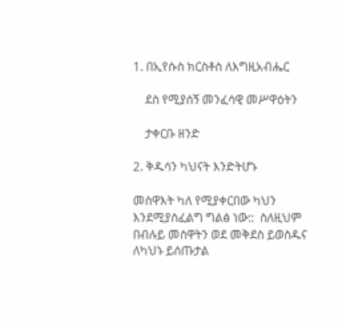1. በኢየሱስ ክርስቶስ ለእግዚአብሔር

    ደስ የሚያሰኝ መንፈሳዊ መሥዋዕትን

    ታቀርቡ ዘንድ

2. ቅዱሳን ካህናት እንድትሆኑ

መስዋእት ካለ የሚያቀርበው ካህን እንደሚያስፈልግ ግልፅ ነው::  ስለዚህም በብሉይ መስዋትን ወደ መቅደስ ይወስዱና  ለካህኑ ይሰጡታል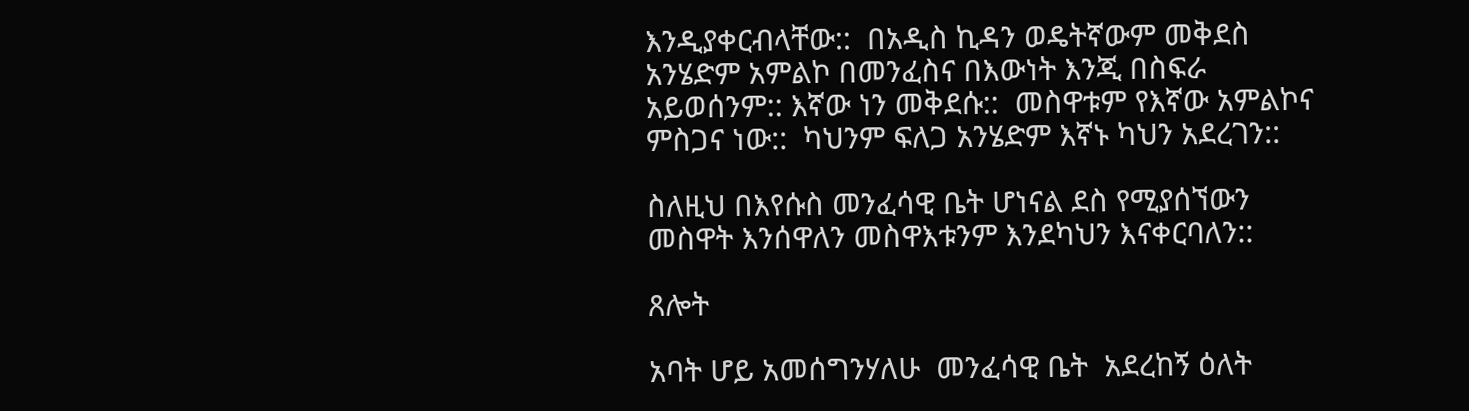እንዲያቀርብላቸው::  በአዲስ ኪዳን ወዴትኛውም መቅደስ አንሄድም አምልኮ በመንፈስና በእውነት እንጂ በስፍራ አይወሰንም:: እኛው ነን መቅደሱ::  መስዋቱም የእኛው አምልኮና ምስጋና ነው::  ካህንም ፍለጋ አንሄድም እኛኑ ካህን አደረገን::

ስለዚህ በእየሱስ መንፈሳዊ ቤት ሆነናል ደስ የሚያሰኘውን መስዋት እንሰዋለን መስዋእቱንም እንደካህን እናቀርባለን::

ጸሎት

አባት ሆይ አመሰግንሃለሁ  መንፈሳዊ ቤት  አደረከኝ ዕለት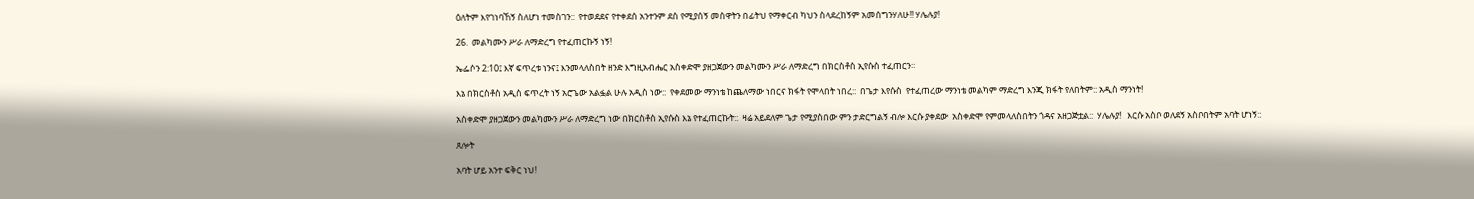ዕለትም እየገነባኸኝ ስለሆነ ተመስገን::  የተወደደና የተቀደሰ አንተንም ደስ የሚያሰኝ መስዋትን በፊትህ የማቀርብ ካህን ስላደረከኝም አመሰግንሃለሁ!! ሃሌሉያ!

26.  መልካሙን ሥራ ለማድረግ የተፈጠርኩኝ ነኝ!

ኤፌሶን 2:10፤ እኛ ፍጥረቱ ነንና፤ እንመላለስበት ዘንድ እግዚአብሔር አስቀድሞ ያዘጋጀውን መልካሙን ሥራ ለማድረግ በክርስቶስ ኢየሱስ ተፈጠርን።

እኔ በክርስቶስ አዲስ ፍጥረት ነኝ አሮጌው አልፏል ሁሉ አዲስ ነው::  የቀደመው ማንነቴ ከጨለማው ነበርና ክፋት የሞላበት ነበረ::  በጌታ እየሱስ  የተፈጠረው ማንነቴ መልካም ማድረግ እንጂ ክፋት የለበትም:: አዲስ ማንነት!

አስቀድሞ ያዘጋጀውን መልካሙን ሥራ ለማድረግ ነው በክርስቶስ ኢየሱስ እኔ የተፈጠርኩት::  ዛሬ አይደለም ጌታ የሚያስበው ምን ታድርግልኝ ብሎ እርሱ ያቀደው  አስቀድሞ የምመላለስበትን ጎዳና አዘጋጅቷል::  ሃሌሉያ!   እርሱ አስቦ ወለደኝ አስቦበትም አባት ሆነኝ::

ጸሎት

አባት ሆይ አንተ ፍቅር ነህ!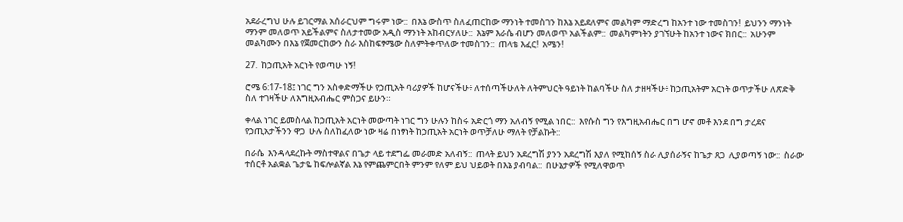አደራረግህ ሁሉ ይገርማል አሰራርህም ግሩም ነው::  በእኔ ውስጥ ስለፈጠርከው ማንነት ተመስገን ከእኔ አይደለምና መልካም ማድረግ ከአንተ ነው ተመስገን!  ይህንን ማንነት ማንም መለወጥ አይችልምና ስለታተመው አዲስ ማንነት አከብርሃለሁ::  እኔም እራሴ ብሆን መለወጥ አልችልም::  መልካምነትን ያገኘሁት ከአንተ ነውና ክበር::  አሁንም መልካሙን በእኔ የጀመርከውን ስራ እስከፍፃሜው ስለምትቀጥለው ተመስገን::  ጠላቴ እፈር!  አሜን!

27.  ከኃጢአት አርነት የወጣሁ ነኝ!

ሮሜ 6:17-18፤ ነገር ግን አስቀድማችሁ የኃጢአት ባሪያዎች ከሆናችሁ፥ ለተሰጣችሁለት ለትምህርት ዓይነት ከልባችሁ ስለ ታዘዛችሁ፥ ከኃጢአትም አርነት ወጥታችሁ ለጽድቅ ስለ ተገዛችሁ ለእግዚአብሔር ምስጋና ይሁን።

ቀላል ነገር ይመስላል ከኃጢአት አርነት መውጣት ነገር ግን ሁሉን ከስሩ አድርጎ ማን አለብኝ የሚል ነበር::  እየሱስ ግን የእግዚአብሔር በግ ሆኖ መቶ እንደ በግ ታረደና የኃጢአታችንን ዋጋ  ሁሉ ስለከፈለው ነው ዛሬ በነፃነት ከኃጢአት አርነት ወጥቻለሁ ማለት የቻልኩት::

በራሴ  እንዳላደረኩት ማስተዋልና በጌታ ላይ ተደግፌ መራመድ አለብኝ::  ጠላት ይህን አደረግሽ ያንን አደረግሽ እያለ የሚከሰኝ ስራ ሊያሰራኝና ከጌታ ጸጋ  ሊያወጣኝ ነው::  ስራው ተሰርቶ አልቋል ጌታዬ ከፍሎልኛል እኔ የምጨምርበት ምንም የለም ይህ ህይወት በእኔ ያብባል::  በሁኔታዎች የሚለዋወጥ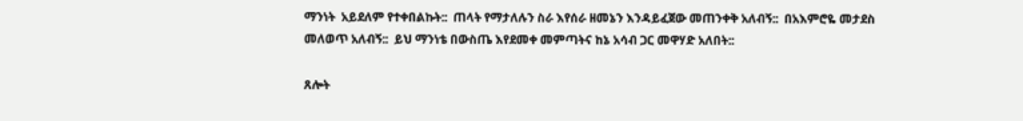ማንነት  አይደለም የተቀበልኩት::  ጠላት የማታለሉን ስራ እየሰራ ዘመኔን እንዳይፈጀው መጠንቀቅ አለብኝ::  በአእምሮዬ መታደስ መለወጥ አለብኝ::  ይህ ማንነቴ በውስጤ እየደመቀ መምጣትና ከኔ አሳብ ጋር መዋሃድ አለበት::

ጸሎት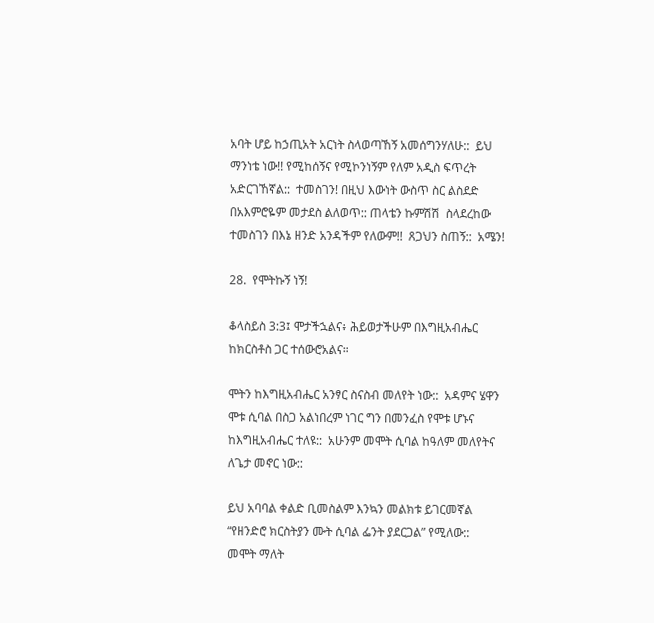አባት ሆይ ከኃጢአት አርነት ስላወጣኸኝ አመሰግንሃለሁ::  ይህ ማንነቴ ነው!! የሚከሰኝና የሚኮንነኝም የለም አዲስ ፍጥረት አድርገኸኛል::  ተመስገን! በዚህ እውነት ውስጥ ስር ልስደድ በአእምሮዬም መታደስ ልለወጥ:: ጠላቴን ኩምሽሽ  ስላደረከው ተመስገን በእኔ ዘንድ አንዳችም የለውም!!  ጸጋህን ስጠኝ::  አሜን!

28.  የሞትኩኝ ነኝ!

ቆላስይስ 3:3፤ ሞታችኋልና፥ ሕይወታችሁም በእግዚአብሔር ከክርስቶስ ጋር ተሰውሮአልና።

ሞትን ከእግዚአብሔር አንፃር ስናስብ መለየት ነው::  አዳምና ሄዋን ሞቱ ሲባል በስጋ አልነበረም ነገር ግን በመንፈስ የሞቱ ሆኑና ከእግዚአብሔር ተለዩ::  አሁንም መሞት ሲባል ከዓለም መለየትና ለጌታ መኖር ነው::

ይህ አባባል ቀልድ ቢመስልም እንኳን መልክቱ ይገርመኛል “የዘንድሮ ክርስትያን ሙት ሲባል ፌንት ያደርጋል” የሚለው::  መሞት ማለት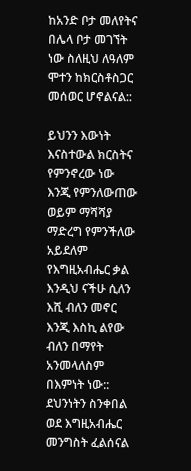ከአንድ ቦታ መለየትና በሌላ ቦታ መገኘት ነው ስለዚህ ለዓለም ሞተን ከክርስቶስጋር መሰወር ሆኖልናል::

ይህንን እውነት እናስተውል ክርስትና የምንኖረው ነው እንጂ የምንለውጠው ወይም ማሻሻያ ማድረግ የምንችለው አይደለም የእግዚአብሔር ቃል እንዲህ ናችሁ ሲለን እሺ ብለን መኖር እንጂ እስኪ ልየው ብለን በማየት አንመላለስም በእምነት ነው::  ደህንነትን ስንቀበል ወደ እግዚአብሔር መንግስት ፈልሰናል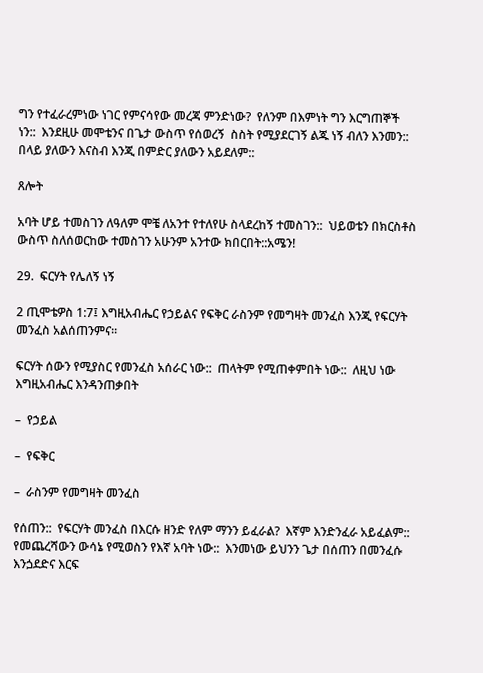ግን የተፈራረምነው ነገር የምናሳየው መረጃ ምንድነው?  የለንም በእምነት ግን እርግጠኞች ነን::  እንደዚሁ መሞቴንና በጌታ ውስጥ የሰወረኝ  ስስት የሚያደርገኝ ልጁ ነኝ ብለን እንመን:: በላይ ያለውን እናስብ እንጂ በምድር ያለውን አይደለም::

ጸሎት

አባት ሆይ ተመስገን ለዓለም ሞቼ ለአንተ የተለየሁ ስላደረከኝ ተመስገን::  ህይወቴን በክርስቶስ ውስጥ ስለሰወርከው ተመስገን አሁንም አንተው ክበርበት::አሜን!

29.  ፍርሃት የሌለኝ ነኝ

2 ጢሞቴዎስ 1:7፤ እግዚአብሔር የኃይልና የፍቅር ራስንም የመግዛት መንፈስ እንጂ የፍርሃት መንፈስ አልሰጠንምና።

ፍርሃት ሰውን የሚያስር የመንፈስ አሰራር ነው::  ጠላትም የሚጠቀምበት ነው::  ለዚህ ነው እግዚአብሔር እንዳንጠቃበት

–  የኃይል

–  የፍቅር

–  ራስንም የመግዛት መንፈስ

የሰጠን::  የፍርሃት መንፈስ በእርሱ ዘንድ የለም ማንን ይፈራል?  እኛም እንድንፈራ አይፈልም::  የመጨረሻውን ውሳኔ የሚወስን የእኛ አባት ነው::  እንመነው ይህንን ጌታ በሰጠን በመንፈሱ እንጏደድና እርፍ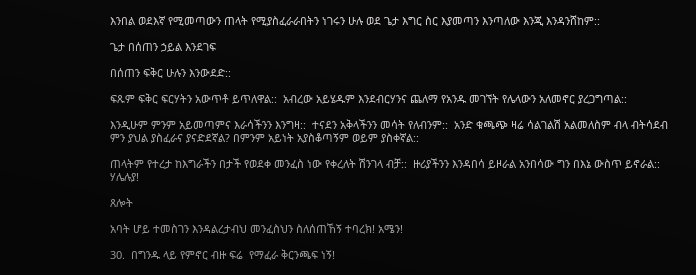እንበል ወደእኛ የሚመጣውን ጠላት የሚያስፈራራበትን ነገሩን ሁሉ ወደ ጌታ እግር ስር እያመጣን እንጣለው እንጂ እንዳንሸከም::

ጌታ በሰጠን ኃይል እንደገፍ

በሰጠን ፍቅር ሁሉን እንውደድ::

ፍጹም ፍቅር ፍርሃትን አውጥቶ ይጥለዋል::  አብረው አይሄዱም እንደብርሃንና ጨለማ የአንዱ መገኘት የሌላውን አለመኖር ያረጋግጣል::

እንዲሁም ምንም አይመጣምና እራሳችንን እንግዛ::  ተናደን አቅላችንን መሳት የለብንም::  አንድ ቁጫጭ ዛሬ ሳልገልሽ አልመለስም ብላ ብትሳደብ ምን ያህል ያስፈራና ያናድደኛል? በምንም አይነት አያስቆጣኝም ወይም ያስቀኛል::

ጠላትም የተረታ ከእግራችን በታች የወደቀ መንፈስ ነው የቀረለት ሽንገላ ብቻ::  ዙሪያችንን እንዳበሳ ይዞራል አንበሳው ግን በእኔ ውስጥ ይኖራል::  ሃሌሉያ!

ጸሎት

አባት ሆይ ተመስገን እንዳልረታብህ መንፈስህን ስለሰጠኸኝ ተባረክ! አሜን!

30.  በግንዱ ላይ የምኖር ብዙ ፍሬ  የማፈራ ቅርንጫፍ ነኝ!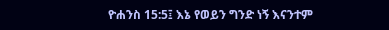ዮሐንስ 15:5፤ እኔ የወይን ግንድ ነኝ እናንተም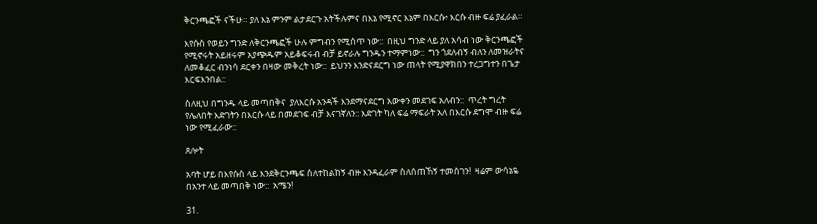ቅርንጫፎች ናችሁ። ያለ እኔ ምንም ልታደርጉ አትችሉምና በእኔ የሚኖር እኔም በእርሱ፥ እርሱ ብዙ ፍሬ ያፈራል።

እየሱስ የወይን ግንድ ለቅርንጫፎች ሁሉ ምግብን የሚሰጥ ነው::  በዚህ ግንድ ላይ ያለ አሳብ ነው ቅርንጫፎች የሚኖሩት አይዘሩም አያጭዱም አይቆፍሩብ ብቻ ይኖራሉ ግንዱን ተማምነው::  ግን ጎደለብኝ ብለን ለመዝራትና ለመቆፈር ብንነሳ ደርቀን በዛው መቅረት ነው::  ይህንን እንድናደርግ ነው ጠላት የሚያዋክበን ተረጋግተን በጌታ እርፍእንበል::

ስለዚህ በግንዱ ላይ መጣበቅና  ያለእርሱ አንዳች እንደማናደርግ አውቀን መደገፍ አለብን::  ጥረት ግረት የሌለበት እድገትን በእርሱ ላይ በመደገፍ ብቻ እናገኛለን:: እድገት ካለ ፍሬ ማፍራት አለ በእርሱ ደግሞ ብዙ ፍሬ ነው የሚፈራው::

ጸሎት

አባት ሆይ በእየሱስ ላይ እንደቅርንጫፍ ስለተከልከኝ ብዙ እንዳፈራም ስለሰጠኸኝ ተመስገን!  ዛሬም ውሳኔዬ በአንተ ላይ መጣበቅ ነው::  አሜን!

31.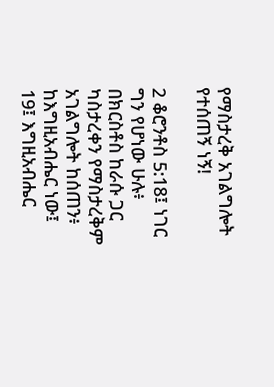የማስታረቅ አገልግሎት የተሰጠኝ ነኝ!

2 ቆሮንቶስ 5:18፤ ነገር ግን የሆነው ሁሉ፥ በክርስቶስ ከራሱ ጋር ካስታረቀን የማስታረቅም አገልግሎት ከሰጠን፥ ከእግዚአብሔር ነው፤  19፤ እግዚአብሔር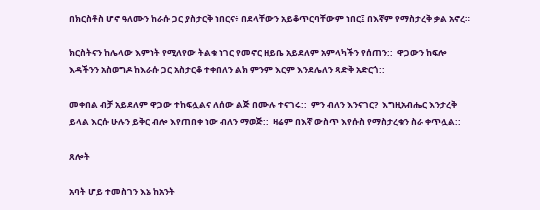በክርስቶስ ሆኖ ዓለሙን ከራሱ ጋር ያስታርቅ ነበርና፥ በደላቸውን አይቆጥርባቸውም ነበር፤ በእኛም የማስታረቅ ቃል አኖረ።

ክርስትናን ከሌላው እምነት የሚለየው ትልቁ ነገር የመኖር ዘይቤ አይደለም አምላካችን የሰጠን::  ዋጋውን ከፍሎ እዳችንን አስወግዶ ከእራሱ ጋር አስታርቆ ተቀበለን ልክ ምንም እርም እንደሌለን ጻድቅ አድርጎ::

መቀበል ብቻ አይደለም ዋጋው ተከፍሏልና ለሰው ልጅ በሙሉ ተናገሩ::  ምን ብለን እንናገር?  እግዚአብሔር እንታረቅ ይላል እርሱ ሁሉን ይቅር ብሎ እየጠበቀ ነው ብለን ማወጅ::  ዛሬም በእኛ ውስጥ እየሱስ የማስታረቁን ስራ ቀጥሏል::

ጸሎት

አባት ሆይ ተመስገን እኔ ከአንት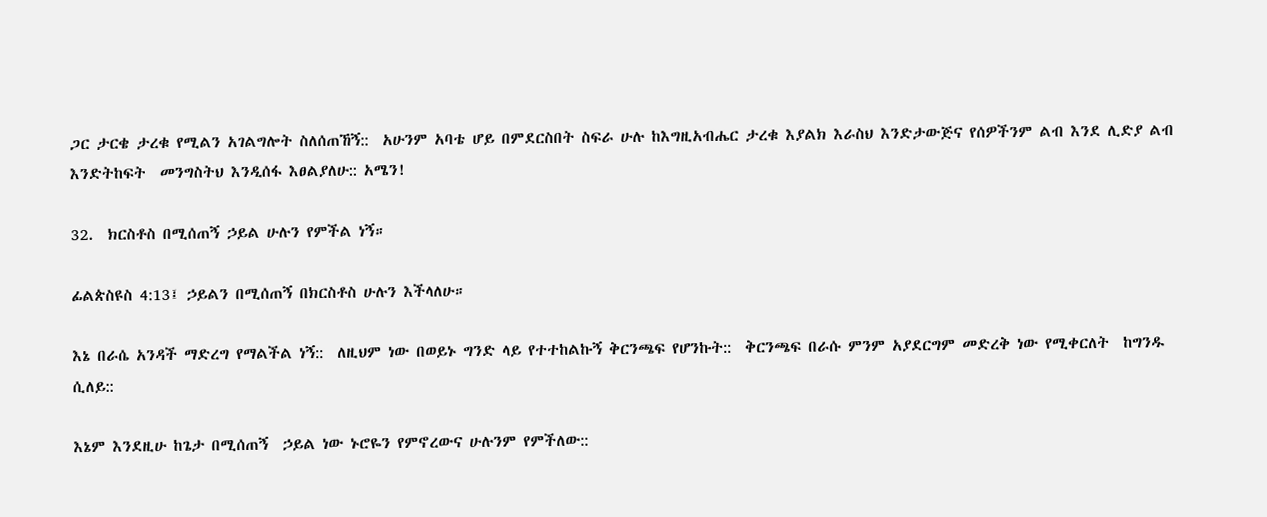ጋር ታርቄ ታረቁ የሚልን አገልግሎት ስለሰጠኸኝ::  አሁንም አባቴ ሆይ በምደርስበት ስፍራ ሁሉ ከእግዚአብሔር ታረቁ እያልክ እራስህ እንድታውጅና የሰዎችንም ልብ እንደ ሊድያ ልብ እንድትከፍት  መንግስትህ እንዲሰፋ እፀልያለሁ:: አሜን!

32.  ክርስቶስ በሚሰጠኝ ኃይል ሁሉን የምችል ነኝ።

ፊልጵስዩስ 4:13፤ ኃይልን በሚሰጠኝ በክርስቶስ ሁሉን እችላለሁ።

እኔ በራሴ አንዳች ማድረግ የማልችል ነኝ::  ለዚህም ነው በወይኑ ግንድ ላይ የተተከልኩኝ ቅርንጫፍ የሆንኩት::  ቅርንጫፍ በራሱ ምንም አያደርግም መድረቅ ነው የሚቀርለት  ከግንዱ ሲለይ::

እኔም እንደዚሁ ከጌታ በሚሰጠኝ  ኃይል ነው ኑሮዬን የምኖረውና ሁሉንም የምችለው::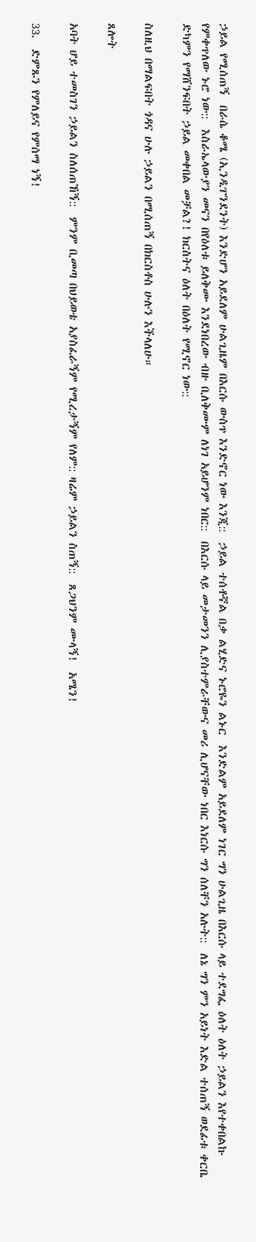ኃይል የሚሰጠኝ  በራሴ ቆሜ (ኢንዲፐንደንት) እንድሆን አይደለም ሁልጊዜም በእርሱ ውስጥ እንድኖር ነው እንጂ::  ኃይል ተሰቶኛል በቃ ልሂድና ኑሮዬን ልኑር  እንድልም አይደለም ነገር ግን ሁልጊዜ በእርሱ ላይ ተደግፌ ዕለት ዕለት ኃይልን እየተቀበልኩ የምቀጥለው ኑሮ ነው::  እስራኤላውያን መናን በየዕለቱ ይለቅሙ እንደነበረው ብዙ ቢለቅሙም ለነገ አይሆንም ነበር::  በእርሱ ላይ መታመንን ሊያስተምራቸውና መሪ ሊሆናቸው ነበር እነርሱ ግን ሰለቸን አሉት::  ለኔ ግን ምን አይነት እድል ተሰጠኝ ወደፊቱ ቀርቤ ድካምን የማሸንፍበት ኃይል መቀበል መቻል?! ክርስትና ዕለት በዕለት የሚኖር ነው::

ስለዚህ በማልፍበት ጎዳና ሁሉ ኃይልን በሚሰጠኝ በክርስቶስ ሁሉን እችላለሁ።

ጸሎት

አባት ሆይ ተመስገን ኃይልን ስለሰጠኸኝ::  ምንም ቢመጣ በህይወቴ አያስፈራኝም የሚረታኝም የለም:: ዛሬም ኃይልን ስጠኝ::  ጸጋህንም ሙላኝ!  አሜን!

33.  ድምጹን የምለይና የምሰማ ነኝ!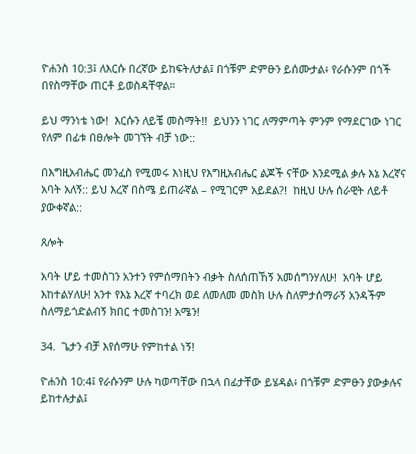ዮሐንስ 10:3፤ ለእርሱ በረኛው ይከፍትለታል፤ በጎቹም ድምፁን ይሰሙታል፥ የራሱንም በጎች በየስማቸው ጠርቶ ይወስዳቸዋል።

ይህ ማንነቴ ነው!  እርሱን ለይቼ መስማት!!  ይህንን ነገር ለማምጣት ምንም የማደርገው ነገር የለም በፊቱ በፀሎት መገኘት ብቻ ነው::

በእግዚአብሔር መንፈስ የሚመሩ እነዚህ የእግዚአብሔር ልጆች ናቸው እንደሚል ቃሉ እኔ እረኛና አባት አለኝ:: ይህ እረኛ በስሜ ይጠራኛል – የሚገርም አይደል?!  ከዚህ ሁሉ ሰራዊት ለይቶ ያውቀኛል::

ጸሎት

አባት ሆይ ተመስገን አንተን የምሰማበትን ብቃት ስለሰጠኸኝ አመሰግንሃለሁ!  አባት ሆይ እከተልሃለሁ! አንተ የእኔ እረኛ ተባረክ ወደ ለመለመ መስክ ሁሉ ስለምታሰማራኝ አንዳችም ስለማይጎድልብኝ ክበር ተመስገን! አሜን!

34.  ጌታን ብቻ እየሰማሁ የምከተል ነኝ!

ዮሐንስ 10:4፤ የራሱንም ሁሉ ካወጣቸው በኋላ በፊታቸው ይሄዳል፥ በጎቹም ድምፁን ያውቃሉና ይከተሉታል፤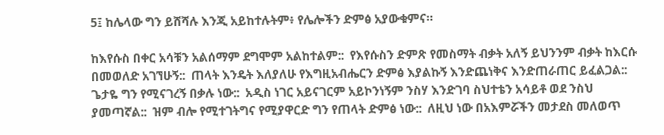5፤ ከሌላው ግን ይሸሻሉ እንጂ አይከተሉትም፥ የሌሎችን ድምፅ አያውቁምና።

ከእየሱስ በቀር አሳቹን አልሰማም ደግሞም አልከተልም::  የእየሱስን ድምጽ የመስማት ብቃት አለኝ ይህንንም ብቃት ከእርሱ በመወለድ አገኘሁኝ::  ጠላት እንዴት እለያለሁ የእግዚአብሔርን ድምፅ እያልኩኝ እንድጨነቅና እንድጠራጠር ይፈልጋል::  ጌታዬ ግን የሚናገረኝ በቃሉ ነው::  አዲስ ነገር አይናገርም አይኮንነኝም ንስሃ እንድገባ ስህተቴን አሳይቶ ወደ ንስህ ያመጣኛል::  ዝም ብሎ የሚተገትግና የሚያዋርድ ግን የጠላት ድምፅ ነው::  ለዚህ ነው በአእምሯችን መታደስ መለወጥ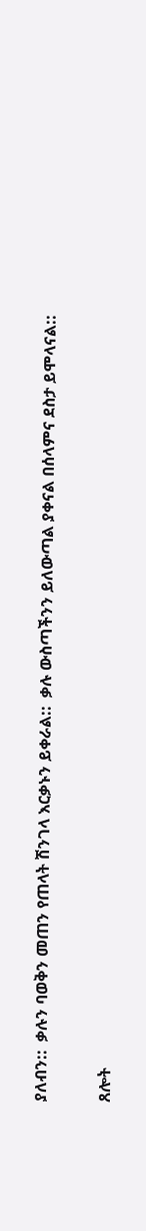ያለብን::  ቃሉን ባወቅን መጠን የጠላት ሽንገላ እርቃኑን ይቀራል::  ቃሉ ውስጣችንን ይለውጣል ያቀናል በሰላምና ደስታ ይሞላናል::

ጸሎት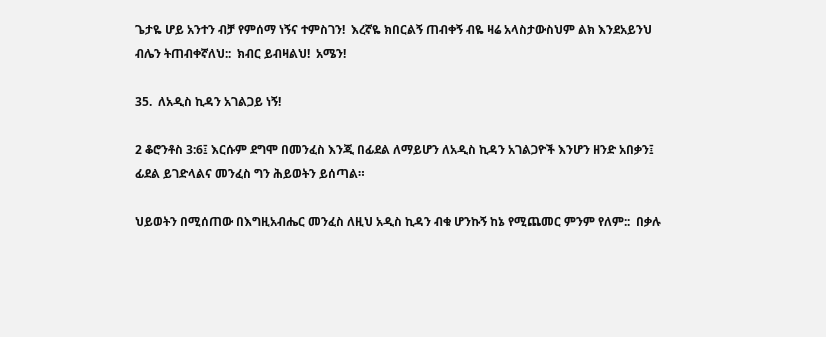ጌታዬ ሆይ አንተን ብቻ የምሰማ ነኝና ተምስገን!  እረኛዬ ክበርልኝ ጠብቀኝ ብዬ ዛሬ አላስታውስህም ልክ እንደአይንህ ብሌን ትጠብቀኛለህ::  ክብር ይብዛልህ!  አሜን!

35.  ለአዲስ ኪዳን አገልጋይ ነኝ!

2 ቆሮንቶስ 3:6፤ እርሱም ደግሞ በመንፈስ እንጂ በፊደል ለማይሆን ለአዲስ ኪዳን አገልጋዮች እንሆን ዘንድ አበቃን፤ ፊደል ይገድላልና መንፈስ ግን ሕይወትን ይሰጣል።

ህይወትን በሚሰጠው በእግዚአብሔር መንፈስ ለዚህ አዲስ ኪዳን ብቁ ሆንኩኝ ከኔ የሚጨመር ምንም የለም::  በቃሉ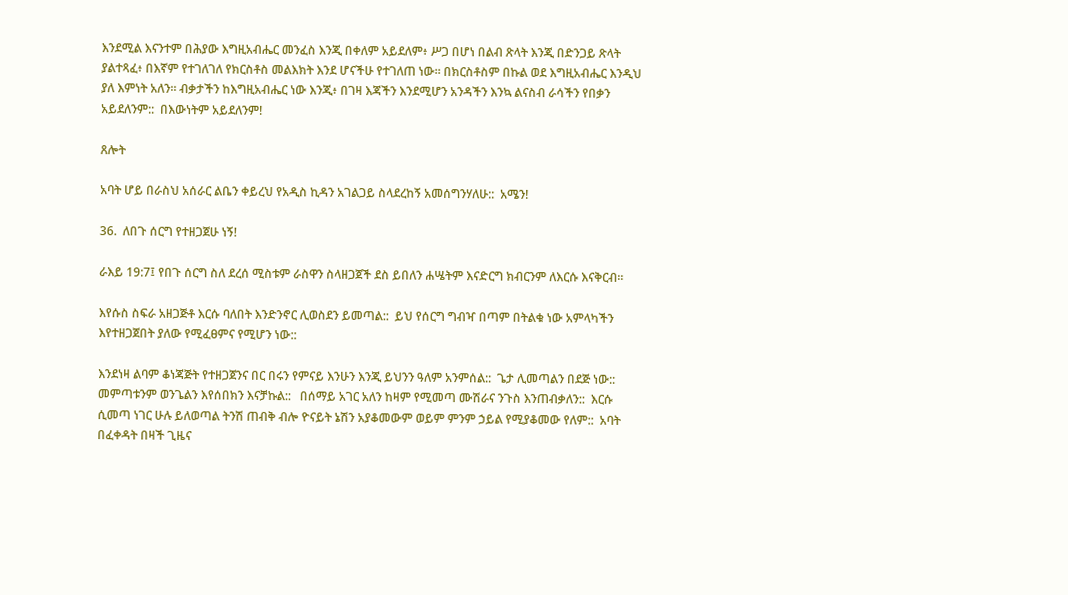እንደሚል እናንተም በሕያው እግዚአብሔር መንፈስ እንጂ በቀለም አይደለም፥ ሥጋ በሆነ በልብ ጽላት እንጂ በድንጋይ ጽላት ያልተጻፈ፥ በእኛም የተገለገለ የክርስቶስ መልእክት እንደ ሆናችሁ የተገለጠ ነው። በክርስቶስም በኩል ወደ እግዚአብሔር እንዲህ ያለ እምነት አለን። ብቃታችን ከእግዚአብሔር ነው እንጂ፥ በገዛ እጃችን እንደሚሆን አንዳችን እንኳ ልናስብ ራሳችን የበቃን አይደለንም::  በእውነትም አይደለንም!

ጸሎት

አባት ሆይ በራስህ አሰራር ልቤን ቀይረህ የአዲስ ኪዳን አገልጋይ ስላደረከኝ አመሰግንሃለሁ::  አሜን!

36.  ለበጉ ሰርግ የተዘጋጀሁ ነኝ!

ራእይ 19:7፤ የበጉ ሰርግ ስለ ደረሰ ሚስቱም ራስዋን ስላዘጋጀች ደስ ይበለን ሐሤትም እናድርግ ክብርንም ለእርሱ እናቅርብ።

እየሱስ ስፍራ አዘጋጅቶ እርሱ ባለበት እንድንኖር ሊወስደን ይመጣል::  ይህ የሰርግ ግብዣ በጣም በትልቁ ነው አምላካችን እየተዘጋጀበት ያለው የሚፈፀምና የሚሆን ነው::

እንደነዛ ልባም ቆነጃጅት የተዘጋጀንና በር በሩን የምናይ እንሁን እንጂ ይህንን ዓለም አንምሰል::  ጌታ ሊመጣልን በደጅ ነው::  መምጣቱንም ወንጌልን እየሰበክን እናቻኩል::   በሰማይ አገር አለን ከዛም የሚመጣ ሙሽራና ንጉስ እንጠብቃለን::  እርሱ ሲመጣ ነገር ሁሉ ይለወጣል ትንሽ ጠብቅ ብሎ ዮናይት ኔሽን አያቆመውም ወይም ምንም ኃይል የሚያቆመው የለም::  አባት በፈቀዳት በዛች ጊዜና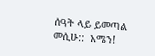ሰዓት ላይ ይመጣል መሲሁ::  አሜን!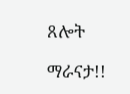ጸሎት

ማራናታ!!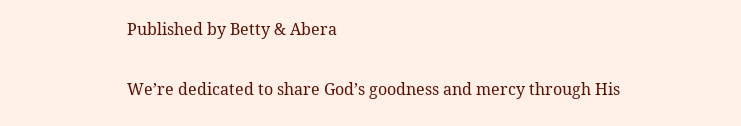Published by Betty & Abera

We’re dedicated to share God’s goodness and mercy through His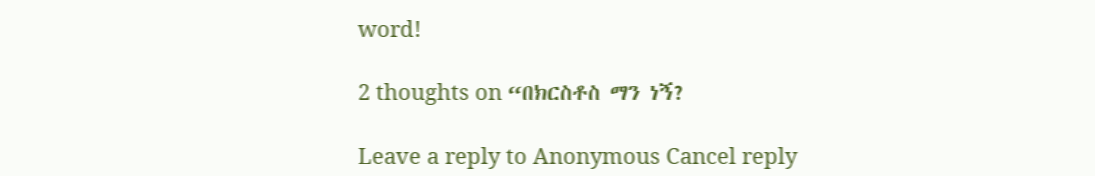word!

2 thoughts on “በክርስቶስ ማን ነኝ?

Leave a reply to Anonymous Cancel reply